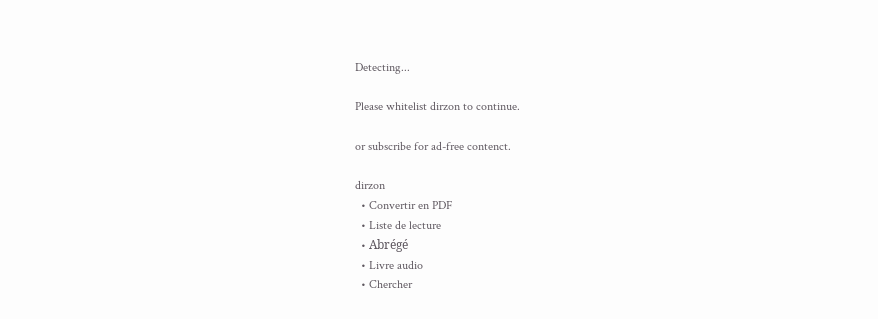Detecting...

Please whitelist dirzon to continue.

or subscribe for ad-free contenct.

dirzon
  • Convertir en PDF
  • Liste de lecture
  • Abrégé
  • Livre audio
  • Chercher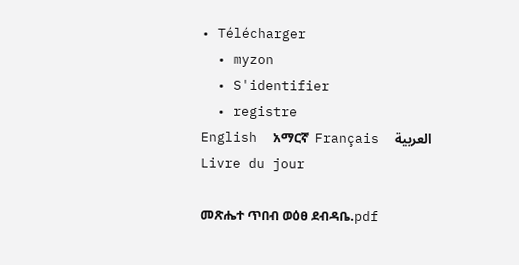• Télécharger
  • myzon
  • S'identifier
  • registre
English  አማርኛ  Français  العربية
Livre du jour

መጽሔተ ጥበብ ወዕፀ ደብዳቤ.pdf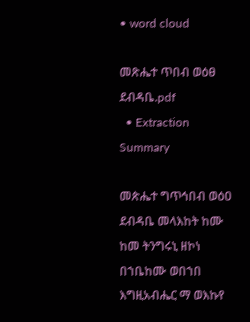• word cloud

መጽሔተ ጥበብ ወዕፀ ደብዳቤ.pdf
  • Extraction Summary

መጵሔተ ግጥኅበብ ወዕዐ ደብዳቤ መላእከት ከሙ ከመ ትንግሩኒ ዘኮነ በኀቤከሙ ወበኀበ እግዚአብሔር ማ ወእኩየ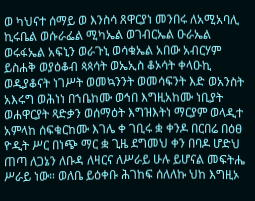ወ ካህናተ ሰማይ ወ እንስሳ ጸዋርያነ መንበሩ ለአሚአባሊ ኪሩቤል ወሱራፌል ሚካኤል ወገብርኤል ዑራኤል ወሩፋኤል አፍኒን ወራጉኒ ወሳቁኤል አበው አብርሃም ይስሐቅ ወያዕቆብ ጳጳሳት ወኤኢስ ቆኦሳት ቀላዑኪ ወዲያቆናት ነገሥት ወመኳንንት ወመሳፍንት እድ ወአንስት አእሩግ ወሕነነ በኀቤከሙ ወኅበ እግዚአከሙ ነቢያት ወሐዋርያት ጻድቃን ወሰማዕት እግዝእትነ ማርያም ወላዲተ አምላከ ሰፍቁርከሙ እገሌ ቀ ገቢሩ ቋ ቀንዶ በርበሬ በዕፀ ዮዲት ሥር በነጭ ማር ቋ ጊዜ ደግመህ ቀን በባዶ ሆድህ ጠጣ ለጋኔን ለቡዳ ለዛርና ለሥራይ ሁሉ ይሆናል መፍትሔ ሥራይ ነው። ወለቤ ይዕቀቡ ሕገከፍ ሰለለኩ ህከ እግዚኦ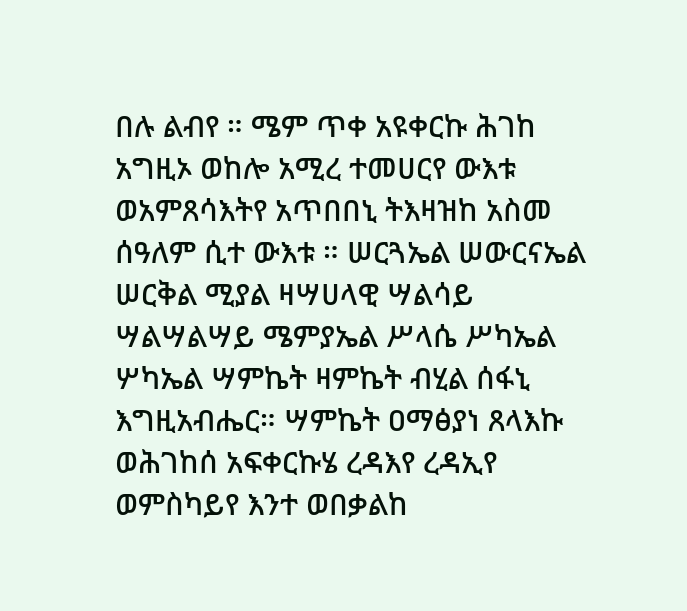በሉ ልብየ ። ሜም ጥቀ አዩቀርኩ ሕገከ አግዚኦ ወከሎ አሚረ ተመሀርየ ውእቱ ወአምጸሳእትየ አጥበበኒ ትእዛዝከ አስመ ሰዓለም ሲተ ውእቱ ። ሠርጓኤል ሠውርናኤል ሠርቅል ሚያል ዛሣሀላዊ ሣልሳይ ሣልሣልሣይ ሜምያኤል ሥላሴ ሥካኤል ሦካኤል ሣምኬት ዛምኬት ብሂል ሰፋኒ እግዚአብሔር። ሣምኬት ዐማፅያነ ጸላእኩ ወሕገከሰ አፍቀርኩሄ ረዳእየ ረዳኢየ ወምስካይየ እንተ ወበቃልከ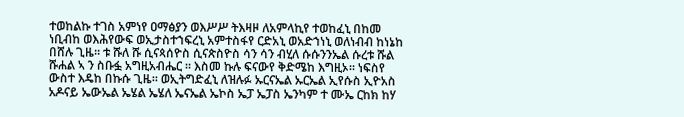ተወከልኩ ተገስ አምነየ ዐማፅያን ወእሥሥ ትእዛዞ ለአምላኪየ ተወከፈኒ በከመ ነቢብከ ወእሕየውፍ ወኢታስተኀፍረኒ አምተስፋየ ርድአኒ ወአድኀነኒ ወለነብብ ከነኔከ በሸሉ ጊዜ። ቱ ሹለ ሹ ሲናጳሰዮስ ሲናጵስዮስ ሳን ሳን ብሂለ ሱሱንንኤል ሱረቱ ሹል ሹሐል ኣ ን ስቡፏ አግዚአብሔር ። እስመ ኩሉ ፍናውየ ቅድሜከ እግዚኦ። ነፍስየ ውስተ እዴከ በኩሱ ጊዜ። ወኢትግድፈኒ ለዝሉፉ ኡርናኤል ኡርኤል ኢየሱስ ኢዮአስ አዶናይ ኤውኤል ኤሄል ኤሄለ ኤናኤል ኤኮስ ኤፓ ኤፓስ ኤንካም ተ ሙኤ ርከክ ከሃ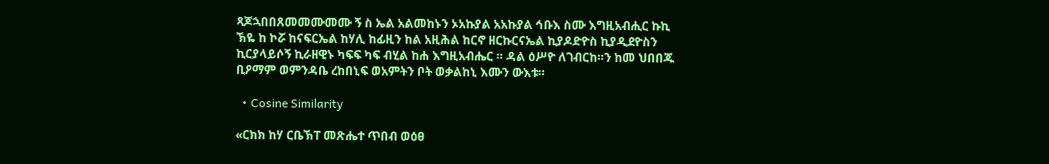ጻጆኋበበጸመመሙመሙ ኝ ስ ኤል አልመከኑን ኦአኩያል አአኩያል ኅቡእ ስሙ እግዚአብሒር ኩኪ ኽዬ ከ ኮሯ ከናፍርኤል ከሃሊ ከፊዚን ከል አዚሕል ከርኖ ዘርኩርናኤል ኪያዶድዮስ ኪያዲደዮስን ኪርያላይሶኝ ኪራዘዊኑ ካፍፍ ካፍ ብሂል ከሐ እግዚአብሔር ። ዳል ዕሥዮ ለገብርከ።ን ከመ ህበበጁ ቢዖማም ወምንዳቤ ረከበኒፍ ወአምትን ቦት ወቃልከኒ እሙን ውእቱ።

  • Cosine Similarity

«ርክክ ከሃ ርቤኽፐ መጽሔተ ጥበብ ወዕፀ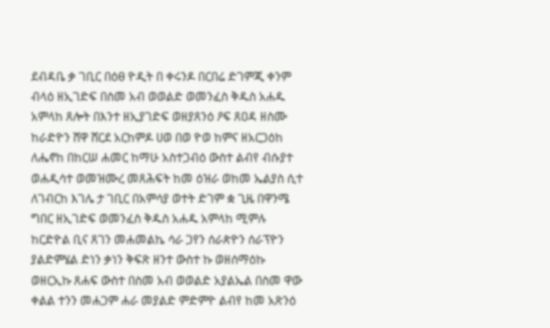ደብዳቤ ቃ ገቢር በዕፀ ዮዲት በ ቀሩንዶ በርበሬ ድገምጂ ቀንም ብላዕ ዘኢገድፍ በስመ አብ ወወልድ ወመንፈስ ቅዱስ አሐዱ አምላከ ጸሎት በእንተ ዘኢያገድፍ ወዘያጸንዕ ዖፍ ጸዐዳ ዘስሙ ከራድዮን ሸዋ ሸርደ አርከምዶ ሀወ በወ ዮወ ከምና ዘአርጋዕከ ለሔኖከ በከርሠ ሐመር ከማሁ አስተጋብዕ ውስተ ልብየ ብሱያተ ወሐዲሳተ ወመዝሙረ መጸሕፍት ከመ ዕዝራ ወከመ ኤልያስ ሲተ ለገብርከ እገሌ ታ ገቢር በአምሳያ ወተት ድገም ቋ ጊዜ በዋንሜ ግበር ዘኢገድፍ ወመንፈስ ቅዱስ አሐዱ አምላከ ሚምሉ ከርድዮል ቢና ጸገን መሐመልኬ ሳራ ጋየን ሰራጵዮን ሰራፕዮን ያልድምሄል ድነን ቃነን ቅፍጽ ዘንተ ውስተ ኩ ወዘሰማዕኩ ወዘርኢኩ ጸሐፍ ውስተ በስመ አብ ወወልድ አያልኤል በስመ ዋው ቀልል ተንን መሐጋም ሐራ መያልድ ምድምዮ ልብየ ከመ አጽንዕ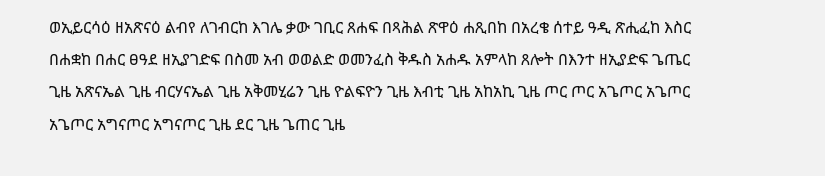ወኢይርሳዕ ዘአጽናዕ ልብየ ለገብርከ እገሌ ቃው ገቢር ጸሐፍ በጻሕል ጽዋዕ ሐጺበከ በአረቄ ሰተይ ዓዲ ጽሒፈከ እስር በሐቋከ በሐር ፀዓደ ዘኢያገድፍ በስመ አብ ወወልድ ወመንፈስ ቅዱስ አሐዱ አምላከ ጸሎት በእንተ ዘኢያድፍ ጌጤር ጊዜ አጽናኤል ጊዜ ብርሃናኤል ጊዜ አቅመሂሬን ጊዜ ዮልፍዮን ጊዜ እብቲ ጊዜ አከአኪ ጊዜ ጦር ጦር አጌጦር አጌጦር አጌጦር አግናጦር አግናጦር ጊዜ ደር ጊዜ ጌጠር ጊዜ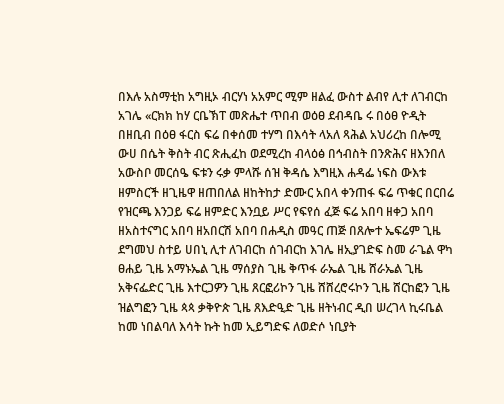በእሉ አስማቲከ አግዚኦ ብርሃነ አአምር ሚም ዘልፈ ውስተ ልብየ ሊተ ለገብርከ አገሌ «ርክክ ከሃ ርቤኽፐ መጽሔተ ጥበብ ወዕፀ ደብዳቤ ሩ በዕፀ ዮዲት በዘቢብ በዕፀ ፋርስ ፍሬ በቀሰመ ተሃግ በእሳት ላአለ ጻሕል አህሪረከ በሎሚ ውሀ በሴት ቅስት ብር ጽሒፈከ ወደሚረከ ብላዕፅ በኅብስት በንጽሕና ዘእንበለ አውስቦ መርሰዔ ፍቱን ሩቃ ምላሹ ሰዝ ቅዳሴ እግዚእ ሐዳፌ ነፍስ ውእቱ ዘምስርች ዘጊዜዋ ዘጠበለል ዘከትከታ ድሙር አበላ ቀንጠፋ ፍሬ ጥቁር በርበሬ የዝርጫ እንጋይ ፍሬ ዘምድር እንቧይ ሥር የፍየሰ ፈጅ ፍሬ አበባ ዘቀጋ አበባ ዘአስተናግር አበባ ዘአበርሽ አበባ በሐዲስ መዓር ጠጅ በጸሎተ ኤፍሬም ጊዜ ደግመህ ስተይ ሀበኒ ሊተ ለገብርከ ሰገብርከ እገሌ ዘኢያገድፍ ስመ ራጌል ዋካ ፀሐይ ጊዜ አማኑኤል ጊዜ ማሰያስ ጊዜ ቅጥፋ ራኤል ጊዜ ሸራኤል ጊዜ አቅናፌድር ጊዜ እተርጋዎን ጊዜ ጸርፎሪኮን ጊዜ ሸሸረሮሩኮን ጊዜ ሸርከፎን ጊዜ ዝልግፎን ጊዜ ጳጳ ቃቅዮጵ ጊዜ ጸእድዒድ ጊዜ ዘትነብር ዲበ ሠረገላ ኪሩቤል ከመ ነበልባለ እሳት ኩት ከመ ኢይግድፍ ለወድሶ ነቢያት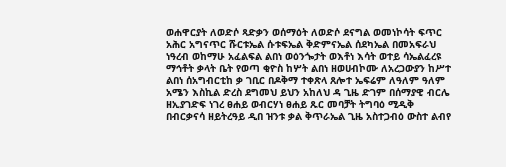ወሐዋርያት ለወድሶ ጻድቃን ወሰማዕት ለወድሶ ደናግል ወመነኮሳት ፍጥር አሕር አግናጥር ሹርቱኤል ሱቱፍኤል ቅድምናኤል ሰደካኤል በመአፍራህ ነዓረብ ወከማሁ አፈልፍል ልበነ ወዕንጐታት ወእቶነ እሳት ወተይ ሳኤልፈረዩ ማኅቶት ቃላት ቤት የወጣ ቂዮስ ከሦት ልበነ ዘወሀብኮሙ ለአረጋውያን ከሥተ ልበነ ሰአግብርቲከ ቃ ገቢር በዶቅማ ተቀጽላ ጸሎተ ኤፍሬም ለዓለም ዓለም አሜን እስኪል ድረስ ደግመህ ይህን አከለህ ዳ ጊዜ ድገም በሰማያዊ ብርሌ ዘኢያገድፍ ነገረ ፀሐይ ወብርሃነ ፀሐይ ጹር መባቻት ትግባዕ ሚዲቅ በብርቃናሳ ዘይትረዓይ ዲበ ዝንቱ ቃል ቅጥራኤል ጊዜ አስተጋብዕ ውስተ ልብየ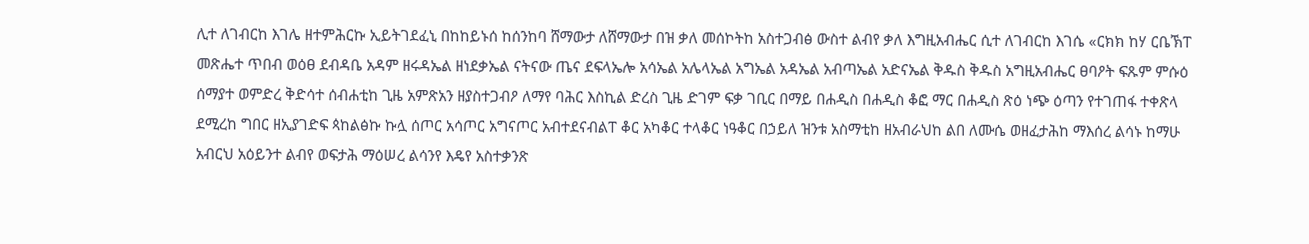ሊተ ለገብርከ እገሌ ዘተምሕርኩ ኢይትገደፈኒ በከከይኑሰ ከሰንከባ ሸማውታ ለሸማውታ በዝ ቃለ መሰኮትከ አስተጋብፅ ውስተ ልብየ ቃለ እግዚአብሔር ሲተ ለገብርከ እገሴ «ርክክ ከሃ ርቤኽፐ መጽሔተ ጥበብ ወዕፀ ደብዳቤ አዳም ዘሩዳኤል ዘነደቃኤል ናትናው ጤና ደፍላኤሎ አሳኤል አሌላኤል አግኤል አዳኤል አብጣኤል አድናኤል ቅዱስ ቅዱስ አግዚአብሔር ፀባዖት ፍጹም ምሱዕ ሰማያተ ወምድረ ቅድሳተ ሰብሐቲከ ጊዜ አምጽአን ዘያስተጋብዖ ለማየ ባሕር እስኪል ድረስ ጊዜ ድገም ፍቃ ገቢር በማይ በሐዲስ በሐዲስ ቆፎ ማር በሐዲስ ጽዕ ነጭ ዕጣን የተገጠፋ ተቀጽላ ደሚረከ ግበር ዘኢያገድፍ ጳከልፅኩ ኩሏ ሰጦር አሳጦር አግናጦር አብተደናብልፐ ቆር አካቆር ተላቆር ነዓቆር በኃይለ ዝንቱ አስማቲከ ዘአብራህከ ልበ ለሙሴ ወዘፈታሕከ ማእሰረ ልሳኑ ከማሁ አብርህ አዕይንተ ልብየ ወፍታሕ ማዕሠረ ልሳንየ እዴየ አስተቃንጽ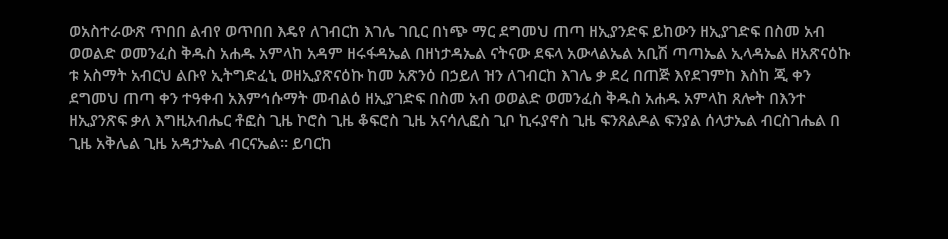ወአስተራውጽ ጥበበ ልብየ ወጥበበ እዴየ ለገብርከ እገሌ ገቢር በነጭ ማር ደግመህ ጠጣ ዘኢያንድፍ ይከውን ዘኢያገድፍ በስመ አብ ወወልድ ወመንፈስ ቅዱስ አሐዱ አምላከ አዳም ዘሩፋዳኤል በዘነታዳኤል ናትናው ደፍላ አውላልኤል አቢሽ ጣጣኤል ኢላዳኤል ዘአጽናዕኩ ቱ አስማት አብርህ ልቡየ ኢትግድፈኒ ወዘኢያጽናዕኩ ከመ አጽንዕ በኃይለ ዝን ለገብርከ እገሌ ቃ ደረ በጠጅ እየደገምከ እስከ ጂ ቀን ደግመህ ጠጣ ቀን ተዓቀብ አእምኅሱማት መብልዕ ዘኢያገድፍ በስመ አብ ወወልድ ወመንፈስ ቅዱስ አሐዱ አምላከ ጸሎት በእንተ ዘኢያንጽፍ ቃለ እግዚአብሔር ቶፎስ ጊዜ ኮሮስ ጊዜ ቆፍሮስ ጊዜ አናሳሊፎስ ጊቦ ኪሩያኖስ ጊዜ ፍንጸልዶል ፍንያል ሰላታኤል ብርስገሔል በ ጊዜ አቅሌል ጊዜ አዳታኤል ብርናኤል። ይባርከ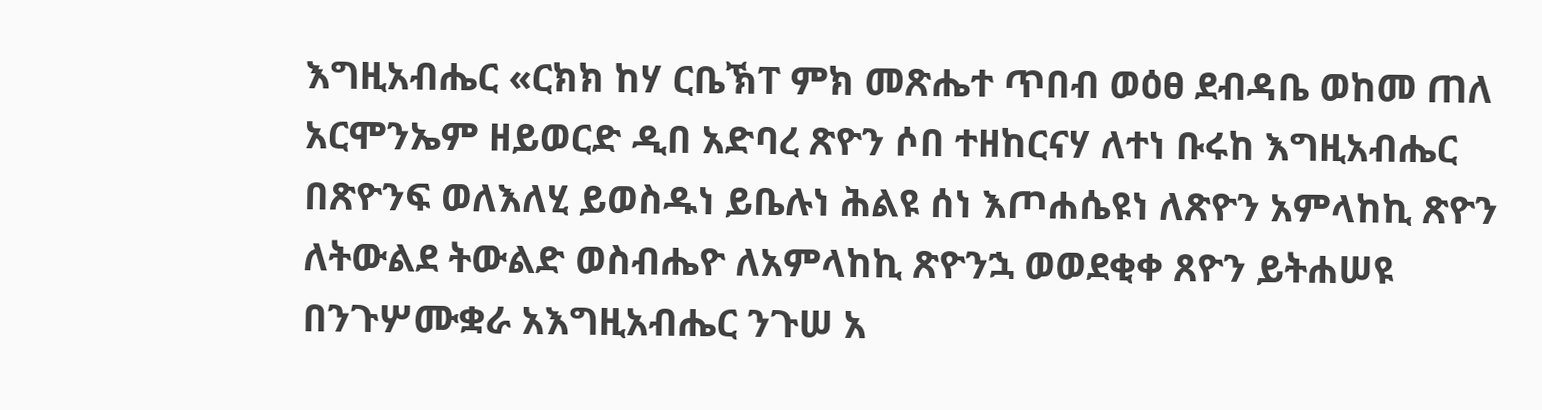እግዚአብሔር «ርክክ ከሃ ርቤኽፐ ምክ መጽሔተ ጥበብ ወዕፀ ደብዳቤ ወከመ ጠለ አርሞንኤም ዘይወርድ ዲበ አድባረ ጽዮን ሶበ ተዘከርናሃ ለተነ ቡሩከ እግዚአብሔር በጽዮንፍ ወለእለሂ ይወስዱነ ይቤሉነ ሕልዩ ሰነ እጦሐሴዩነ ለጽዮን አምላከኪ ጽዮን ለትውልደ ትውልድ ወስብሔዮ ለአምላከኪ ጽዮንኋ ወወደቂቀ ጸዮን ይትሐሠዩ በንጉሦሙቋራ አእግዚአብሔር ንጉሠ አ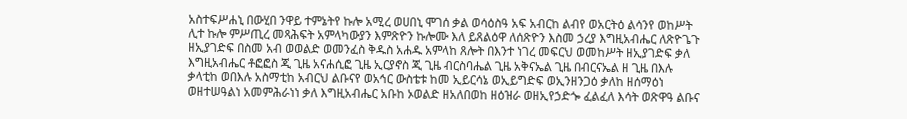አስተፍሥሐኒ በውሂበ ንዋይ ተምኔትየ ኩሎ አሚረ ወሀበኒ ሞገሰ ቃል ወሳዕስዓ አፍ አብርከ ልብየ ወአርትዕ ልሳንየ ወከሥት ሊተ ኩሎ ምሥጢረ መጻሕፍት አምላካውያን እምጽዮን ኩሎሙ እለ ይጸልዕዋ ለሰጽዮን እስመ ኃረያ እግዚአብሔር ለጽዮጌጉ ዘኢያገድፍ በስመ አብ ወወልድ ወመንፈስ ቅዱስ አሐዱ አምላከ ጸሎት በእንተ ነገረ መፍርህ ወመከሥት ዘኢያገድፍ ቃለ እግዚአብሔር ቶፎፎስ ጂ ጊዜ አናሐሲፎ ጊዜ ኢርያኖስ ጂ ጊዜ ብርስባሔል ጊዜ አቅናኤል ጊዜ በብርናኤል ዘ ጊዜ በእሉ ቃላቲከ ወበእሉ አስማቲከ አብርህ ልቡናየ ወአኅር ውስቴቱ ከመ ኢይርሳኔ ወኢይግድፍ ወኢንዘንጋዕ ቃለከ ዘሰማዕነ ወዘተሠዓልነ አመምሕራነነ ቃለ እግዚአብሔር አቡከ ኦወልድ ዘአለበወከ ዘዕዝራ ወዘኢየኃድጐ ፈልፈለ እሳት ወጽዋዓ ልቡና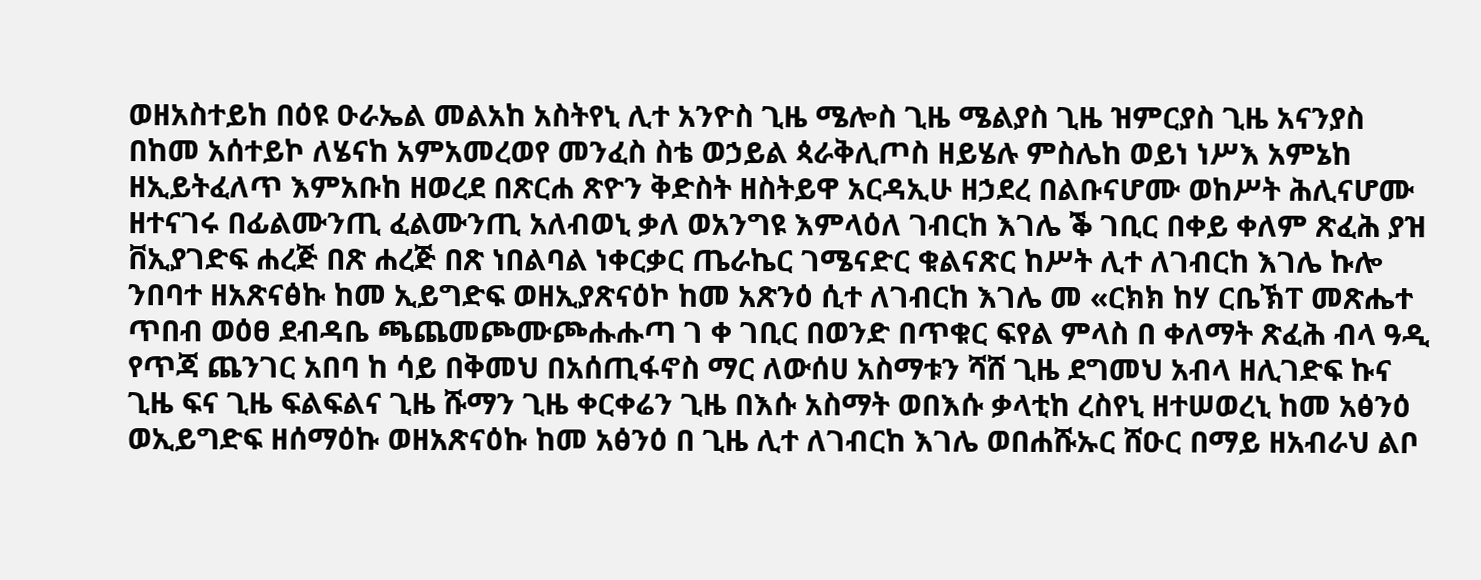ወዘአስተይከ በዕዩ ዑራኤል መልአከ አስትየኒ ሊተ አንዮስ ጊዜ ሜሎስ ጊዜ ሜልያስ ጊዜ ዝምርያስ ጊዜ አናንያስ በከመ አሰተይኮ ለሄናከ አምአመረወየ መንፈስ ስቴ ወኃይል ጳራቅሊጦስ ዘይሄሉ ምስሌከ ወይነ ነሥእ አምኔከ ዘኢይትፈለጥ እምአቡከ ዘወረደ በጽርሐ ጽዮን ቅድስት ዘስትይዋ አርዳኢሁ ዘኃደረ በልቡናሆሙ ወከሥት ሕሊናሆሙ ዘተናገሩ በፊልሙንጢ ፈልሙንጢ አለብወኒ ቃለ ወአንግዩ እምላዕለ ገብርከ እገሌ ቕ ገቢር በቀይ ቀለም ጽፈሕ ያዝ ቨኢያገድፍ ሐረጅ በጽ ሐረጅ በጽ ነበልባል ነቀርቃር ጤራኬር ገሜናድር ቁልናጽር ከሥት ሊተ ለገብርከ እገሌ ኩሎ ንበባተ ዘአጽናፅኩ ከመ ኢይግድፍ ወዘኢያጽናዕኮ ከመ አጽንዕ ሲተ ለገብርከ እገሌ መ «ርክክ ከሃ ርቤኽፐ መጽሔተ ጥበብ ወዕፀ ደብዳቤ ጫጨመጮሙጮሑሑጣ ገ ቀ ገቢር በወንድ በጥቁር ፍየል ምላስ በ ቀለማት ጽፈሕ ብላ ዓዲ የጥጃ ጨንገር አበባ ከ ሳይ በቅመህ በአሰጢፋኖስ ማር ለውሰሀ አስማቱን ሻሸ ጊዜ ደግመህ አብላ ዘሊገድፍ ኩና ጊዜ ፍና ጊዜ ፍልፍልና ጊዜ ሹማን ጊዜ ቀርቀሬን ጊዜ በእሱ አስማት ወበእሱ ቃላቲከ ረስየኒ ዘተሠወረኒ ከመ አፅንዕ ወኢይግድፍ ዘሰማዕኩ ወዘአጽናዕኩ ከመ አፅንዕ በ ጊዜ ሊተ ለገብርከ እገሌ ወበሐሹኡር ሸዑር በማይ ዘአብራህ ልቦ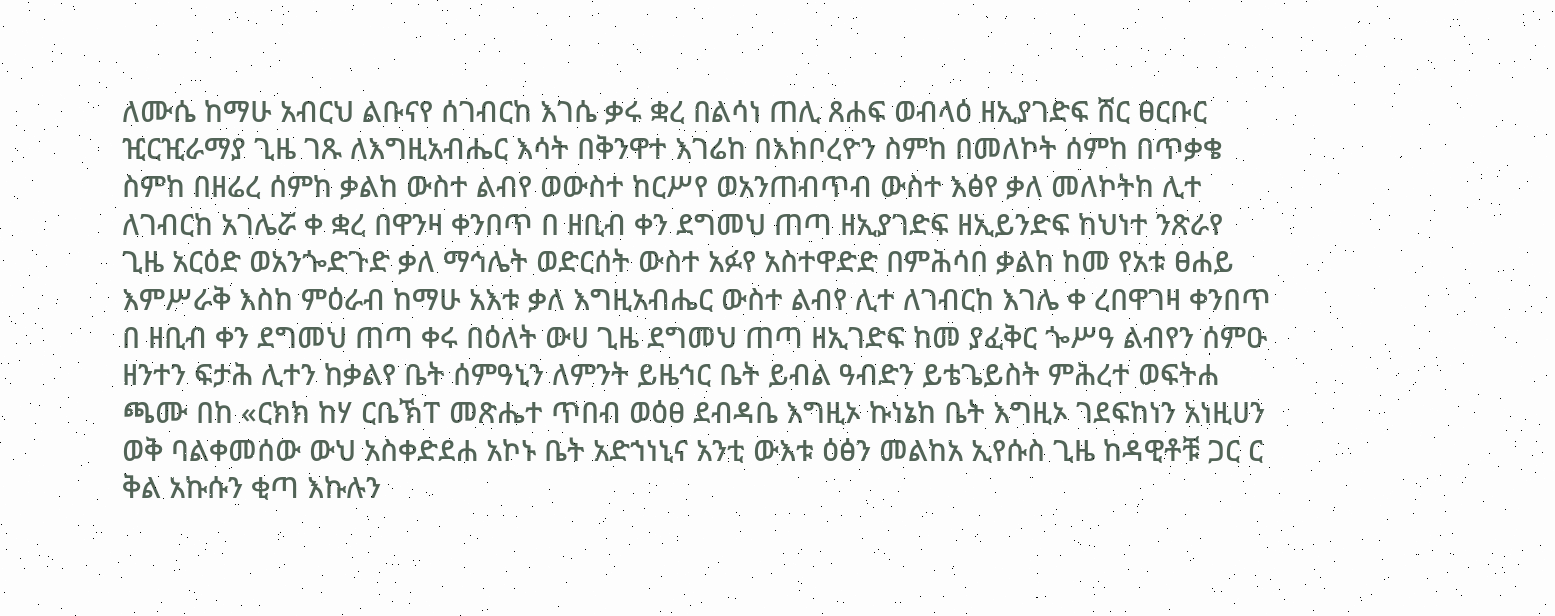ለሙሴ ከማሁ አብርህ ልቡናየ ሰገብርከ እገሴ ቃሩ ቋረ በልሳነ ጠሊ ጸሐፍ ወብላዕ ዘኢያገድፍ ሸር ፀርቡር ዢርዢራማያ ጊዜ ገጹ ለእግዚአብሔር እሳት በቅንዋተ እገሬከ በእከቦረዮን ስምከ በመለኮት ሰምከ በጥቃቄ ስምከ በዘሬረ ሰምከ ቃልከ ውስተ ልብየ ወውስተ ከርሥየ ወአንጠብጥብ ውስተ እፅየ ቃለ መለኮትከ ሊተ ለገብርከ አገሌሯ ቀ ቋረ በዋንዛ ቀንበጥ በ ዘቢብ ቀን ደግመህ ጠጣ ዘኢያገድፍ ዘኢይንድፍ ከህነተ ንጽራየ ጊዜ አርዕድ ወአንጐድጉድ ቃለ ማኅሌት ወድርሰት ውስተ አፉየ አስተዋድድ በምሕሳበ ቃልከ ከመ የአቱ ፀሐይ እምሥራቅ እስከ ምዕራብ ከማሁ አእቱ ቃለ እግዚአብሔር ውስተ ልብየ ሊተ ለገብርከ እገሌ ቀ ረበዋገዛ ቀንበጥ በ ዘቢብ ቀን ደግመህ ጠጣ ቀሩ በዕለት ውሀ ጊዜ ደግመህ ጠጣ ዘኢገድፍ ከመ ያፈቅር ጐሥዓ ልብየን ሰምዑ ዘንተን ፍታሕ ሊተን ከቃልየ ቤት ሰምዓኒን ለምንት ይዜኅር ቤት ይብል ዓብድን ይቴጌይስት ምሕረተ ወፍትሐ ጫሙ በከ «ርክክ ከሃ ርቤኽፐ መጽሔተ ጥበብ ወዕፀ ደብዳቤ እግዚኦ ኩነኔከ ቤት እግዚኦ ገደፍከነን አነዚሀን ወቅ ባልቀመሰው ውህ አስቀድደሐ አኮኑ ቤት አድኀነኒና አንቲ ውእቱ ዕፅን መልከአ ኢየሱስ ጊዜ ከዳዊቶቹ ጋር ር ቅል አኩሱን ቂጣ እኩሉን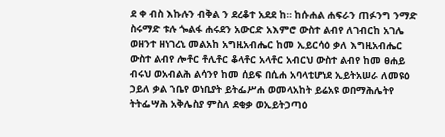ደ ቀ ብስ እኩሉን ብቅል ን ደረቆተ አደደ ከ። ከሱሐል ሐፍራን ጠፉንግ ንማድ ስሩማድ ቱሉ ጐልፋ ሐሩደን አውርድ አእምሮ ውስተ ልብየ ለገብርከ አገሌ ወዘንተ ዘነገረኒ መልአከ አግዚአብሔር ከመ ኢይርሳዕ ቃለ እግዚአብሔር ውስተ ልብየ ሎቶር ቶሊቶር ቆላቶር አላቶር አብርህ ውስተ ልብየ ከመ ፀሐይ ብሩህ ወአብልሕ ልሳንየ ከመ ሰይፍ በሲሐ አባላቲሆነደ ኢይትአሠራ ለመዩዕ ኃይለ ቃል ኀቤየ ወነቢያት ይትፌሥሐ ወመላአከት ይሬአዩ ወበማሕሌትየ ትትፌሣሕ አቅሌስያ ምስለ ደቂቃ ወኢይትኃጣዕ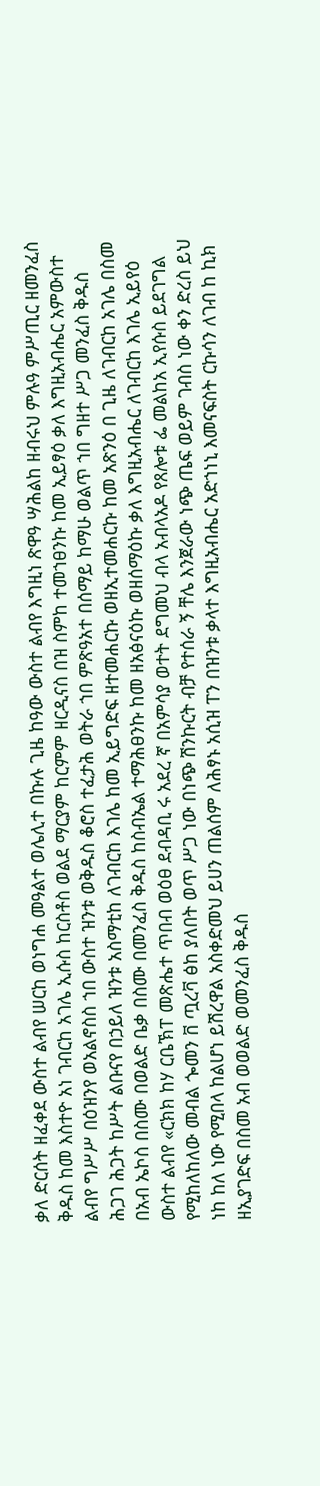ቃለ ድርሰት ዘፈቀደ ውስተ ልብየ ሠርከ ወነግሐ መዓልተ ወሌሊተ በኩሉ ጊዜ ከዓው ውስተ ልብየ እግዚነ ጽዋዓ ሣሕልከ ዘብሩህ ምሉዓ ምሥጢር ዘመንፈስ ቅዱስ ከመ እስተዮ አነ ገብርከ አገሌ ኢሱስ ከርስቶስ ወልደ ማርያም ከርምም ዘርዲናስ በዝ ስምከ ተመኀፀንኩ ከመ ኢይፃዕ ቃለ እግዚአብሔር አምውስተ ልብየ ግሥሥ በዕዝንየ ወአልኖስስ ኀበ ውስተ ዝንቱ ወቅዱስ ቆሮስ ተፈታሕ ወትራ ኀበ ምጽዓአተ በሰማይ ከማሁ ወልጥ ኀበ ግዘተ ሥጋ መንፈስ ቅዱስ ሕጋገ ሕጋት ከሥት ልቡናየ በኃይለ ዝንቱ አስማቲከ ለገብርከ እገሌ ከመ ኢይግድፍ ዘተመሐርኩ ወዘኢተመሐርኩ ከመ አጽንዕ በ ጊዜ ለገብርከ አገሌ በስመ በአብ ኤኮስ በስሙ በወልድ ቤቃ በስሙ በመንፈስ ቅዱስ ከስብኤል ተማሕፀንኩ ከመ ዘአፅናዕኩ ወዘሰማዕኩ ቃለ እግዚአብሔር ለገብርከ እገሌ ኢይየዕ ውስተ ልብየ «ርክክ ከሃ ርቤኽፐ መጽሔተ ጥበብ ወዕፀ ደብዳቢ ሩ አደረ ኛ በአምሳያ ወተት ደግመህ ብላ አብላአዶ የጸሎቱ ፌ መልከአ ኢየሱስ ይደገግል የሚከለከለው መብል ጐመን ቨ ጧረቫ ፅከ ያለበት ወጥ ሥጋ ነው በነጭ ሽንኩርት ብቻ የተሰራ ኝ ቸሌ እንጀራው ነጭ ጤፍ ወይም ገብስ ነው ቀን ድረስ ይህ ነከ ከለ ነው የሚበላ ከልሆነ ይሽረዋል አስቀድመህ ይሀን ጠልሰም ለሕፃኑ አሲዝ ፐን በዝንቱ ቃላተ እግዚአብሔር አድኀነኒ እመናፍስት ርኩሳን ለገብ ከ ኪክ ዘኢያገድፍ በስመ አብ ወወልድ ወመንፈስ ቅዱስ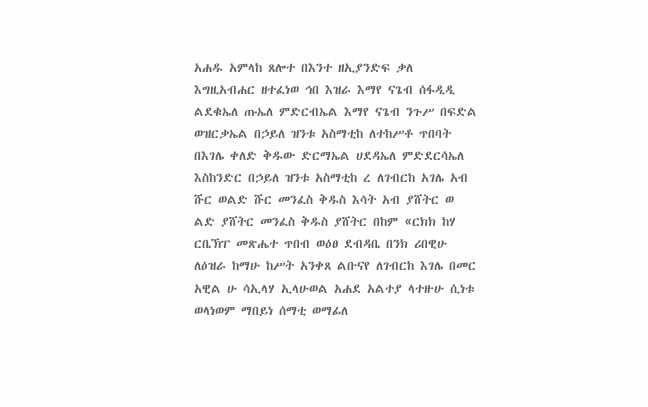አሐዱ አምላከ ጸሎተ በእንተ ዘኢያንድፍ ቃለ እግዚአብሐር ዘተፈነወ ኅበ እዝራ እማየ ናጌብ ሰፋዲዲ ልደቁኤለ ጡኤለ ምድርብኤል እማየ ናጌብ ንጉሥ በፍድል ወዝርቃኤል በኃይለ ዝንቱ አስማቲከ ለተከሥቶ ጥበባት በእገሌ ቀለድ ቅዱው ድርማኤል ሀደዳኤለ ምድደርሳኤለ እስከንድር በኃይለ ዝንቱ አስማቲከ ረ ለገብርከ አገሌ አብ ሹር ወልድ ሹር መንፈስ ቅዱስ እሳት አብ ያሸትር ወ ልድ ያሸትር መንፈስ ቅዱስ ያሸትር በከም «ርክክ ከሃ ርቤኽፐ መጽሔተ ጥበብ ወዕፀ ደብዳቤ በንክ ሪበዊሁ ለዕዝራ ከማሁ ከሥት አንቀጸ ልቡናየ ለገብርከ እገሌ በመር አዊል ሁ ሳኢላሃ ኢላሁወል አሐደ አልተያ ላተዙሁ ሲነቱ ወላነወም ማበይነ ሰማቲ ወማፊለ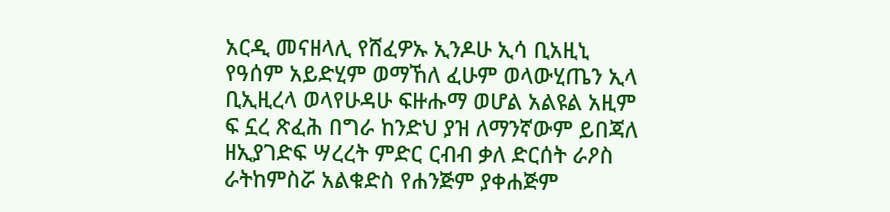አርዲ መናዘላሊ የሸፈዎኡ ኢንዶሁ ኢሳ ቢአዚኒ የዓሰም አይድሂም ወማኸለ ፈሁም ወላውሂጤን ኢላ ቢኢዚረላ ወላየሁዳሁ ፍዙሑማ ወሆል አልዩል አዚም ፍ ኗረ ጽፈሕ በግራ ከንድህ ያዝ ለማንኛውም ይበጃለ ዘኢያገድፍ ሣረረት ምድር ርብብ ቃለ ድርሰት ራዖስ ራትከምስሯ አልቁድስ የሐንጅም ያቀሐጅም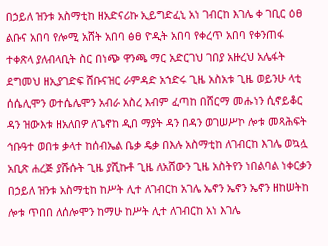በኃይለ ዝንቱ አስማቲከ ዘአድናሪኩ ኢይግድፈኒ አነ ገብርከ እገሌ ቀ ገቢር ዕፀ ልቡና አበባ የሎሚ አሸት አበባ ፅፀ ዮዲት አበባ የቀረጥ አበባ የቀንጠፋ ተቀጽላ ያለብላቢት ስር በነጭ ዋንጫ ማር አድርገህ ገበያ አዙረህ አሌፋት ደግመህ ዘኢያገድፍ ሸቡናዝር ራምዳድ አኀድሩ ጊዜ አስአቱ ጊዜ ወይንሁ ላቲ ሰሴሊሞን ወተሴሌሞን አብራ አስረ እብም ፈጣከ በሸርማ መሑነን ሲኖይቆር ዳን ዝውእቱ ዘአለበዎ ለጌኖከ ዲበ ማያት ዳን በዳን ወገሠሥኮ ሎቱ መጻሕፍት ኅቡዓተ ወበቱ ቃላተ ከሰብኤል ቤቃ ዴቃ በእሉ አስማቲከ ለገብርከ እገሌ ወኳሏ አቢጽ ሐረጅ ያሹሱት ጊዜ ያሺኩቶ ጊዜ ለአሸውን ጊዜ አስትየን ነበልባል ነቀርቃን በኃይለ ዝንቱ አስማቲከ ከሥት ሊተ ለገብርከ አገሌ ኤኖን ኤኖን ኤኖን ዘከሠትከ ሎቱ ጥበበ ለሰሎሞን ከማሁ ከሥት ሊተ ለገብርከ አነ እገሌ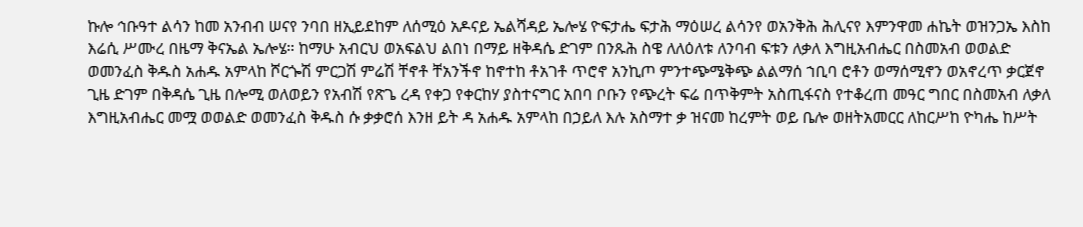ኩሎ ኅቡዓተ ልሳን ከመ አንብብ ሠናየ ንባበ ዘኢይደከም ለሰሚዕ አዶናይ ኤልሻዳይ ኤሎሄ ዮፍታሔ ፍታሕ ማዕሠረ ልሳንየ ወአንቅሕ ሕሊናየ እምንዋመ ሐኬት ወዝንጋኤ እስከ እሬሲ ሥሙረ በዜማ ቅናኤል ኤሎሄ። ከማሁ አብርህ ወአፍልህ ልበነ በማይ ዘቅዳሴ ድገም በንጹሕ ስዌ ለለዕለቱ ለንባብ ፍቱን ለቃለ እግዚአብሔር በስመአብ ወወልድ ወመንፈስ ቅዱስ አሐዱ አምላከ ሾርጐሽ ምርጋሽ ምሬሽ ቸኖቶ ቸአንችኖ ከኖተከ ቶአገቶ ጥሮኖ አንኪጦ ምንተጭሜቅጭ ልልማሰ ኀቢባ ሮቶን ወማሰሚኖን ወአኖረጥ ቃርጀኖ ጊዜ ድገም በቅዳሴ ጊዜ በሎሚ ወለወይን የአብሽ የጽጌ ረዳ የቀጋ የቀርከሃ ያስተናግር አበባ ቦቡን የጭረት ፍሬ በጥቅምት አስጢፋናስ የተቆረጠ መዓር ግበር በስመአብ ለቃለ እግዚአብሔር መሟ ወወልድ ወመንፈስ ቅዱስ ሱ ቃቃሮሰ እንዘ ይት ዳ አሐዱ አምላከ በኃይለ እሉ አስማተ ቃ ዝናመ ከረምት ወይ ቤሎ ወዘትአመርር ለከርሥከ ዮካሔ ከሥት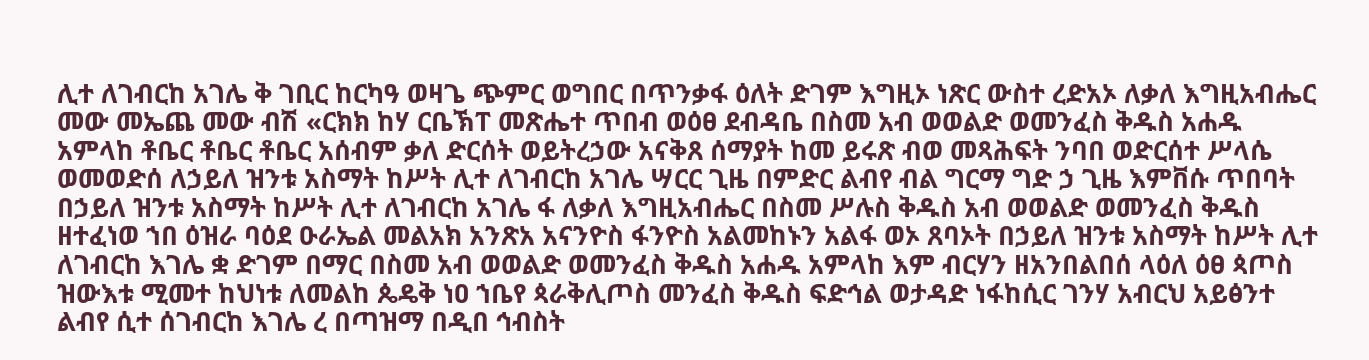ሊተ ለገብርከ አገሌ ቅ ገቢር ከርካዓ ወዛጌ ጭምር ወግበር በጥንቃፋ ዕለት ድገም እግዚኦ ነጽር ውስተ ረድአኦ ለቃለ እግዚአብሔር መው መኤጨ መው ብሽ «ርክክ ከሃ ርቤኽፐ መጽሔተ ጥበብ ወዕፀ ደብዳቤ በስመ አብ ወወልድ ወመንፈስ ቅዱስ አሐዱ አምላከ ቶቤር ቶቤር ቶቤር አሰብም ቃለ ድርሰት ወይትረኃው አናቅጸ ሰማያት ከመ ይሩጽ ብወ መጻሕፍት ንባበ ወድርሰተ ሥላሴ ወመወድሰ ለኃይለ ዝንቱ አስማት ከሥት ሊተ ለገብርከ አገሌ ሣርር ጊዜ በምድር ልብየ ብል ግርማ ግድ ኃ ጊዜ እምቨሱ ጥበባት በኃይለ ዝንቱ አስማት ከሥት ሊተ ለገብርከ አገሌ ፋ ለቃለ እግዚአብሔር በስመ ሥሉስ ቅዱስ አብ ወወልድ ወመንፈስ ቅዱስ ዘተፈነወ ኀበ ዕዝራ ባዕደ ዑራኤል መልአክ አንጽአ አናንዮስ ፋንዮስ አልመከኑን አልፋ ወኦ ጸባኦት በኃይለ ዝንቱ አስማት ከሥት ሊተ ለገብርከ እገሌ ቋ ድገም በማር በስመ አብ ወወልድ ወመንፈስ ቅዱስ አሐዱ አምላከ እም ብርሃን ዘአንበልበሰ ላዕለ ዕፀ ጳጦስ ዝውእቱ ሚመተ ከህነቱ ለመልከ ጴዴቅ ነዐ ኀቤየ ጳራቅሊጦስ መንፈስ ቅዱስ ፍድኅል ወታዳድ ነፋከሲር ገንሃ አብርህ አይፅንተ ልብየ ሲተ ሰገብርከ እገሌ ረ በጣዝማ በዲበ ኅብስት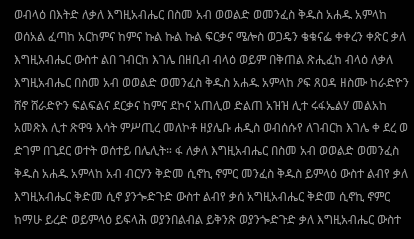ወብላዕ በእትድ ለቃለ እግዚአብሔር በስመ አብ ወወልድ ወመንፈስ ቅዱስ አሐዱ አምላከ ወሰአል ፈጣከ አርከምና ከምና ኩል ኩል ኩል ፍርቃና ሜሎስ ወጋዴን ቄቁናፌ ቀቀረን ቀጽር ቃለ እግዚአብሔር ውስተ ልበ ገብርከ እገሌ በዘቢብ ብላዕ ወይም በቅጠል ጽሒፈከ ብላዕ ለቃለ እግዚአብሔር በስመ አብ ወወልድ ወመንፈስ ቅዱስ አሐዱ አምላከ ዖፍ ጸዐዳ ዘስሙ ከራድዮን ሸኖ ሸራድዮን ፍልፍልና ደርቃና ከምና ደኮና አጠሊወ ድልጠ አዝዝ ሊተ ሩፋኤልሃ መልአከ አመጽእ ሊተ ጽዋዓ እሳት ምሥጢረ መለኮቶ ዘያሌቡ ሐዲስ ወብሰሱየ ለገብርከ እገሌ ቀ ደረ ወ ድገም በጊደር ወተት ወሰተይ በሌሊት። ፋ ለቃለ እግዚአብሔር በስመ አብ ወወልድ ወመንፈስ ቅዱስ አሐዱ አምላከ አብ ብርሃን ቅድመ ሲኖኪ ኖምር መንፈስ ቅዱስ ይምላዕ ውስተ ልብየ ቃለ እግዚአብሔር ቅድመ ሲኖ ያንጐድጉድ ውስተ ልብየ ቃሰ አግዚአብሔር ቅድመ ሲኖኪ ኖምር ከማሁ ይረድ ወይምላዕ ይፍላሕ ወያንበልብል ይቅንጽ ወያንጐድጉድ ቃለ እግዚአብሔር ውስተ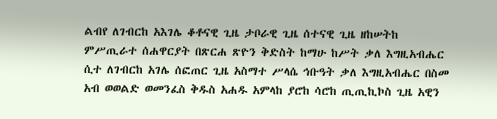ልብየ ለገብርከ አእገሌ ቆቶናዊ ጊዜ ታቦራዊ ጊዜ ሰተናዊ ጊዜ ዘከሠትከ ምሥጢራተ ሰሐዋርያት በጽርሐ ጽዮን ቅድስት ከማሁ ከሥት ቃለ እግዚአብሔር ሲተ ለገብርከ አገሌ ሰፎጠር ጊዜ አስማተ ሥላሴ ኅቡዓት ቃለ እግዚአብሔር በስመ አብ ወወልድ ወመንፈስ ቅዱስ አሐዱ አምላከ ያሮከ ሳሮከ ጢጢኪኮስ ጊዜ አዊን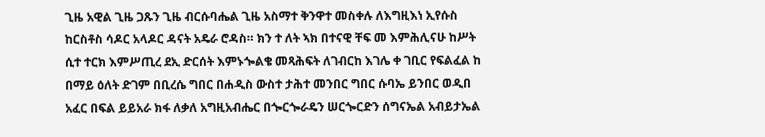ጊዜ አዊል ጊዜ ጋጹን ጊዜ ብርሱባሔል ጊዜ አስማተ ቅንዋተ መስቀሉ ለእግዚእነ ኢየሱስ ከርስቶስ ሳዶር አላዶር ዳናት አዴራ ሮዳስ። ክን ተ ለት ኣክ በተናዊ ቸፍ መ እምሕሊናሁ ከሥት ሲተ ተርክ እምሥጢረ ደኢ ድርሰት እምኑጐልቄ መጻሕፍት ለገብርከ እገሌ ቀ ገቢር የፍልፈል ከ በማይ ዕለት ድገም በቢረሴ ግበር በሐዲስ ውስተ ታሕተ መንበር ግበር ሱባኤ ይንበር ወዲበ አፈር በፍል ይይአራ ክፋ ለቃለ አግዚአብሔር በጐርጐራዴን ሠርጐርድን ሰግናኤል አብይታኤል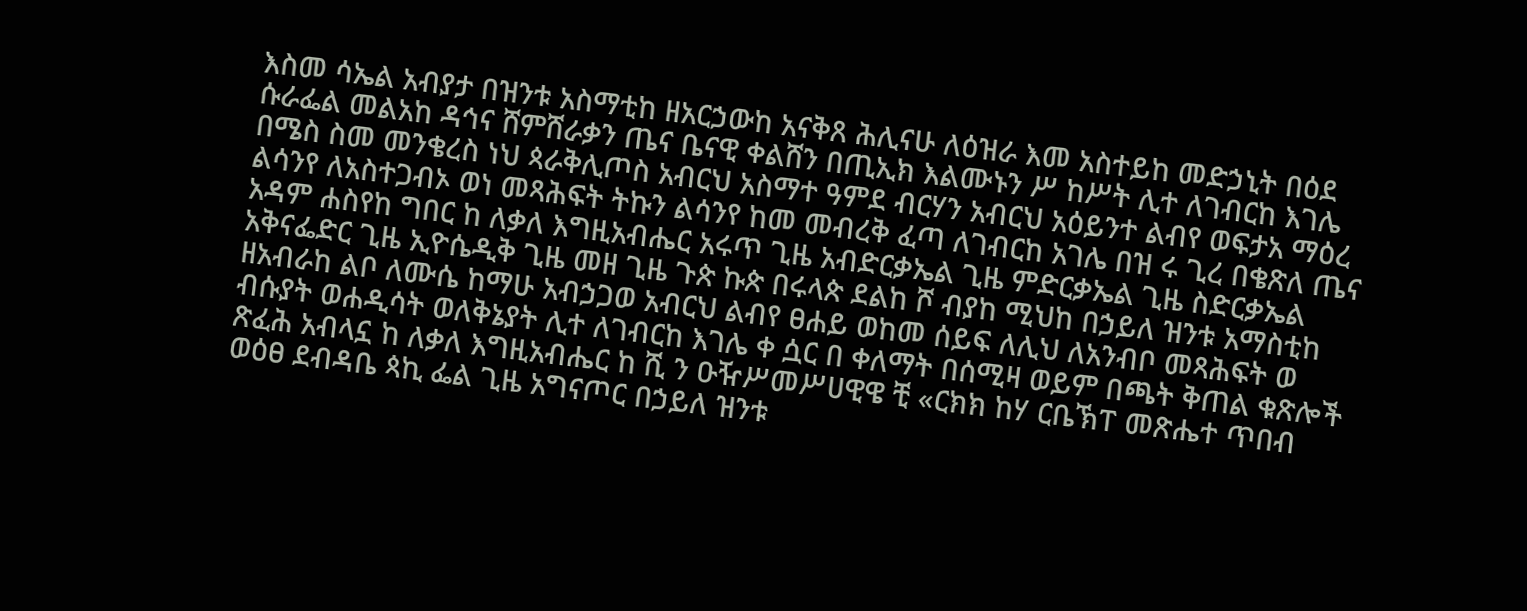እስመ ሳኤል አብያታ በዝንቱ አስማቲከ ዘአርኃውከ አናቅጸ ሕሊናሁ ለዕዝራ እመ አስተይከ መድኃኒት በዕደ ሱራፌል መልአከ ዳኅና ሸምሸራቃን ጤና ቤናዊ ቀልሸን በጢኢክ እልሙኑን ሥ ከሥት ሊተ ለገብርከ እገሌ በሜስ ስመ መንቄረስ ነህ ጳራቅሊጦስ አብርህ አስማተ ዓምደ ብርሃን አብርህ አዕይንተ ልብየ ወፍታአ ማዕረ ልሳንየ ለአስተጋብኦ ወነ መጻሕፍት ትኩን ልሳንየ ከመ መብረቅ ፈጣ ለገብርከ አገሌ በዝ ሩ ጊረ በቄጽለ ጤና አዳም ሐስየከ ግበር ከ ለቃለ እግዚአብሔር አሩጥ ጊዜ አብድርቃኤል ጊዜ ምድርቃኤል ጊዜ ስድርቃኤል አቅናፌድር ጊዜ ኢዮሴዲቅ ጊዜ መዘ ጊዜ ጉጵ ኩጵ በሩላጵ ደልከ ሾ ብያከ ሚህከ በኃይለ ዝንቱ አማስቲከ ዘአብራከ ልቦ ለሙሴ ከማሁ አብኃጋወ አብርህ ልብየ ፀሐይ ወከመ ሰይፍ ለሊህ ለአንብቦ መጻሕፍት ወ ብሱያት ወሐዲሳት ወለቅኔያት ሊተ ለገብርከ እገሌ ቀ ሷር በ ቀለማት በሰሚዛ ወይም በጫት ቅጠል ቁጽሎች ጽፈሕ አብላኗ ከ ለቃለ እግዚአብሔር ከ ሺ ን ዑዥሥመሥሀዊዌ ቺ «ርክክ ከሃ ርቤኽፐ መጽሔተ ጥበብ ወዕፀ ደብዳቤ ጳኪ ፌል ጊዜ አግናጦር በኃይለ ዝንቱ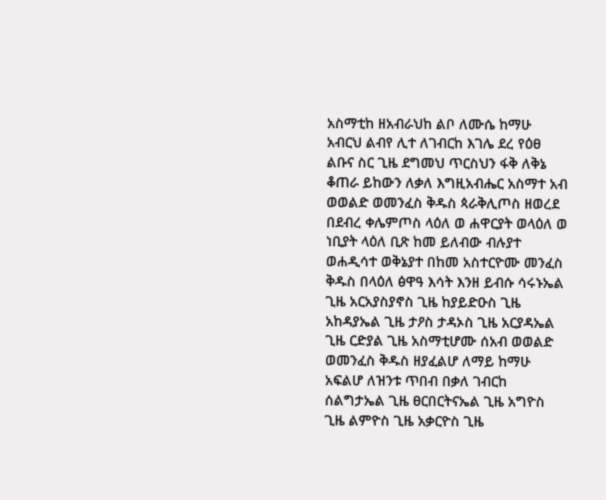አስማቲከ ዘአብራህከ ልቦ ለሙሴ ከማሁ አብርህ ልብየ ሊተ ለገብርከ እገሌ ደረ የዕፀ ልቡና ስር ጊዜ ደግመህ ጥርስህን ፋቅ ለቅኔ ቆጠራ ይከውን ለቃለ እግዚአብሔር አስማተ አብ ወወልድ ወመንፈስ ቅዱስ ጳራቅሊጦስ ዘወረደ በደብረ ቀሌምጦስ ላዕለ ወ ሐዋርያት ወላዕለ ወ ነቢያት ላዕለ ቢጽ ከመ ይለብው ብሉያተ ወሐዲሳተ ወቅኔያተ በከመ አስተርዮሙ መንፈስ ቅዱስ በላዕለ ፅዋዓ እሳት እንዘ ይብሱ ሳሩኑኤል ጊዜ አርአያስያኖስ ጊዜ ከያይድዑስ ጊዜ አከዳያኤል ጊዜ ታዖስ ታዳኦስ ጊዜ አርያዳኤል ጊዜ ርድያል ጊዜ አስማቲሆሙ ሰአብ ወወልድ ወመንፈስ ቅዱስ ዘያፈልሆ ለማይ ከማሁ አፍልሆ ለዝንቱ ጥበብ በቃለ ገብርከ ሰልግታኤል ጊዜ ፀርበርትናኤል ጊዜ አግዮስ ጊዜ ልምዮስ ጊዜ አቃርዮስ ጊዜ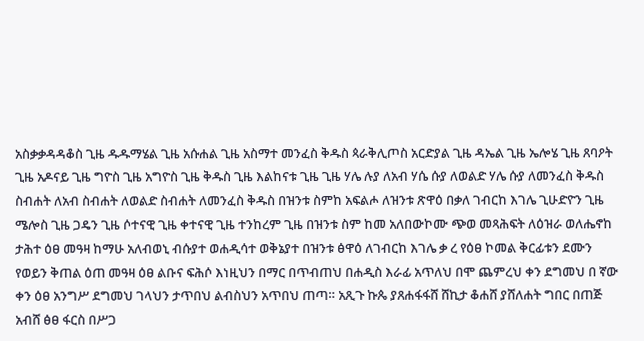አስቃቃዳዳቆስ ጊዜ ዱዱማሄል ጊዜ አሱሐል ጊዜ አስማተ መንፈስ ቅዱስ ጳራቅሊጦስ አርድያል ጊዜ ዳኤል ጊዜ ኤሎሄ ጊዜ ጸባዖት ጊዜ አዶናይ ጊዜ ግዮስ ጊዜ አግዮስ ጊዜ ቅዱስ ጊዜ እልከናቱ ጊዜ ጊዜ ሃሌ ሉያ ለአብ ሃሴ ሱያ ለወልድ ሃሌ ሱያ ለመንፈስ ቅዱስ ስብሐት ለአብ ስብሐት ለወልድ ስብሐት ለመንፈስ ቅዱስ በዝንቱ ስምከ አፍልሖ ለዝንቱ ጽዋዕ በቃለ ገብርከ እገሌ ጊሁድዮን ጊዜ ሜሎስ ጊዜ ጋዴን ጊዜ ሶተናዊ ጊዜ ቀተናዊ ጊዜ ተንከረም ጊዜ በዝንቱ ስም ከመ አለበውኮሙ ጭወ መጻሕፍት ለዕዝራ ወለሔኖከ ታሕተ ዕፀ መዓዛ ከማሁ አለብወኒ ብሱያተ ወሐዲሳተ ወቅኔያተ በዝንቱ ፅዋዕ ለገብርከ እገሌ ቃ ረ የዕፀ ኮመል ቅርፊቱን ደሙን የወይን ቅጠል ዕጠ መዓዛ ዕፀ ልቡና ፍሕሶ እነዚህን በማር በጥብጠህ በሐዲስ እራፊ አጥለህ በሞ ጨምረህ ቀን ደግመህ በ ኛው ቀን ዕፀ አንግሥ ደግመህ ገላህን ታጥበህ ልብስህን አጥበህ ጠጣ። አጺጉ ኩጴ ያጸሐፋፋሸ ሸኪታ ቆሐሸ ያሸለሐት ግበር በጠጅ አብሸ ፅፀ ፋርስ በሥጋ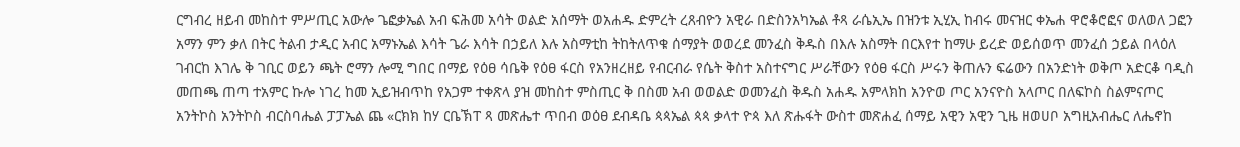ርግብረ ዘይብ መከስተ ምሥጢር አውሎ ጌፎቃኤል አብ ፍሕመ አሳት ወልድ አሰማት ወአሐዱ ድምረት ረጸብዮን አዊራ በድስንአካኤል ቶጻ ራሴኢኤ በዝንቱ ኢሂኢ ከብሩ መናዝር ቀኤሐ ዋሮቆሮፎና ወለወለ ጋፎን አማን ምን ቃለ በትር ትልብ ታዲር አብር አማኑኤል እሳት ጌራ እሳት በኃይለ እሉ አስማቲከ ትከትለጥቁ ሰማያት ወወረደ መንፈስ ቅዱስ በእሉ አስማት በርእየተ ከማሁ ይረድ ወይሰወጥ መንፈሰ ኃይል በላዕለ ገብርከ እገሌ ቅ ገቢር ወይን ጫት ሮማን ሎሚ ግበር በማይ የዕፀ ሳቤቅ የዕፀ ፋርስ የአንዘረዘይ የብርብራ የሴት ቅስተ አስተናግር ሥራቸውን የዕፀ ፋርስ ሥሩን ቅጠሉን ፍሬውን በአንድነት ወቅጦ አድርቆ ባዲስ መጠጫ ጠጣ ተአምር ኩሎ ነገረ ከመ ኢይዝብጥከ የአጋም ተቀጽላ ያዝ መከስተ ምስጢር ቅ በስመ አብ ወወልድ ወመንፈስ ቅዱስ አሐዱ አምላክከ አንዮወ ጦር አንናዮስ አላጦር በለፍኮስ ስልምናጦር አንትኮስ አንትኮስ ብርስባሔል ፓፓኤል ጨ «ርክክ ከሃ ርቤኽፐ ጻ መጽሔተ ጥበብ ወዕፀ ደብዳቤ ጳጳኤል ጳጳ ቃላተ ዮጳ እለ ጽሑፋት ውስተ መጽሐፈ ሰማይ አዊን አዊን ጊዜ ዘወሀቦ አግዚአብሔር ለሔኖከ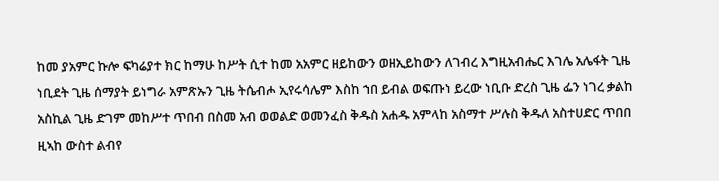ከመ ያአምር ኩሎ ፍካሬያተ ክር ከማሁ ከሥት ሲተ ከመ አአምር ዘይከውን ወዘኢይከውን ለገብረ እግዚአብሔር እገሌ አሌፋት ጊዜ ነቢደት ጊዜ ሰማያት ይነግራ አምጽኡን ጊዜ ትሴብሖ ኢየሩሳሌም እስከ ኀበ ይብል ወፍጡነ ይረው ነቢቡ ድረስ ጊዜ ፌን ነገረ ቃልከ አስኪል ጊዜ ድገም መከሥተ ጥበብ በስመ አብ ወወልድ ወመንፈስ ቅዱስ አሐዱ አምላከ አስማተ ሥሉስ ቅዱለ አስተሀድር ጥበበ ዚኣከ ውስተ ልብየ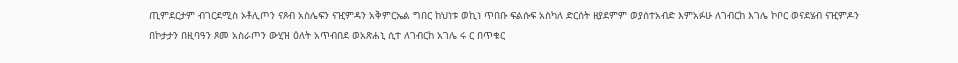ጢምደርታም ብገርደሚስ ኦቶሊጦን ናጾብ አስሌፍን ናዢምዳን አቅምርኤል ግበር ከህነቱ ወኪነ ጥበቡ ፍልሱፍ አስካለ ድርሰት ዘያደምም ወያሰተአብድ እምአፉሁ ለገብርከ እገሌ ኮቦር ወናደሄብ ናዢምዶን በኮታታን በዚባዓን ጾመ አስራጦን ውሂዝ ዕለት አጥብበደ ወአጽሐኒ ሲተ ለገብርከ አገሌ ሩ ር በጥቁር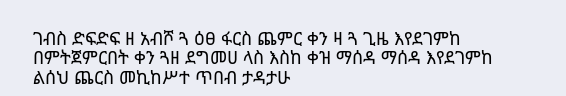ገብስ ድፍድፍ ዘ አብሾ ጓ ዕፀ ፋርስ ጨምር ቀን ዛ ጓ ጊዜ እየደገምከ በምትጀምርበት ቀን ጓዘ ደግመሀ ላስ እስከ ቀዝ ማሰዳ ማሰዳ እየደገምከ ልሰህ ጨርስ መኪከሥተ ጥበብ ታዳታሁ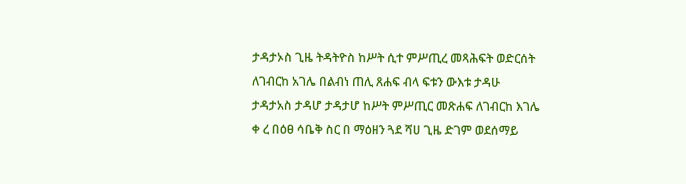ታዳታኦስ ጊዜ ትዳትዮስ ከሥት ሲተ ምሥጢረ መጻሕፍት ወድርሰት ለገብርከ አገሌ በልብነ ጠሊ ጸሐፍ ብላ ፍቱን ውእቱ ታዳሁ ታዳታአስ ታዳሆ ታዳታሆ ከሥት ምሥጢር መጽሐፍ ለገብርከ እገሌ ቀ ረ በዕፀ ሳቤቅ ስር በ ማዕዘን ጓደ ሻሀ ጊዜ ድገም ወደሰማይ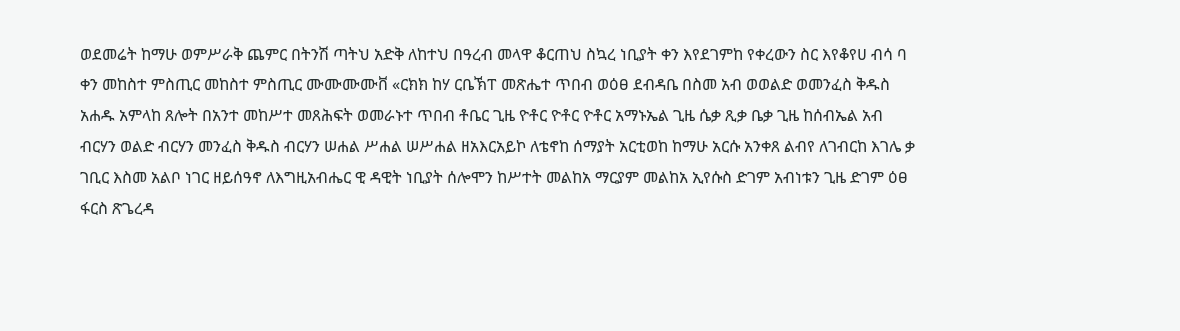ወደመሬት ከማሁ ወምሥራቅ ጨምር በትንሽ ጣትህ አድቅ ለከተህ በዓረብ መላዋ ቆርጠህ ስኳረ ነቢያት ቀን እየደገምከ የቀረውን ስር እየቆየሀ ብሳ ባ ቀን መከስተ ምስጢር መከስተ ምስጢር ሙሙሙሙቨ «ርክክ ከሃ ርቤኽፐ መጽሔተ ጥበብ ወዕፀ ደብዳቤ በስመ አብ ወወልድ ወመንፈስ ቅዱስ አሐዱ አምላከ ጸሎት በአንተ መከሥተ መጸሕፍት ወመራኑተ ጥበብ ቶቤር ጊዜ ዮቶር ዮቶር ዮቶር አማኑኤል ጊዜ ሴቃ ጺቃ ቤቃ ጊዜ ከሰብኤል አብ ብርሃን ወልድ ብርሃን መንፈስ ቅዱስ ብርሃን ሠሐል ሥሐል ሠሥሐል ዘአእርአይኮ ለቴኖከ ሰማያት አርቲወከ ከማሁ አርሱ አንቀጸ ልብየ ለገብርከ እገሌ ቃ ገቢር እስመ አልቦ ነገር ዘይሰዓኖ ለእግዚአብሔር ዊ ዳዊት ነቢያት ሰሎሞን ከሥተት መልከአ ማርያም መልከአ ኢየሱስ ድገም አብነቱን ጊዜ ድገም ዕፀ ፋርስ ጽጌረዳ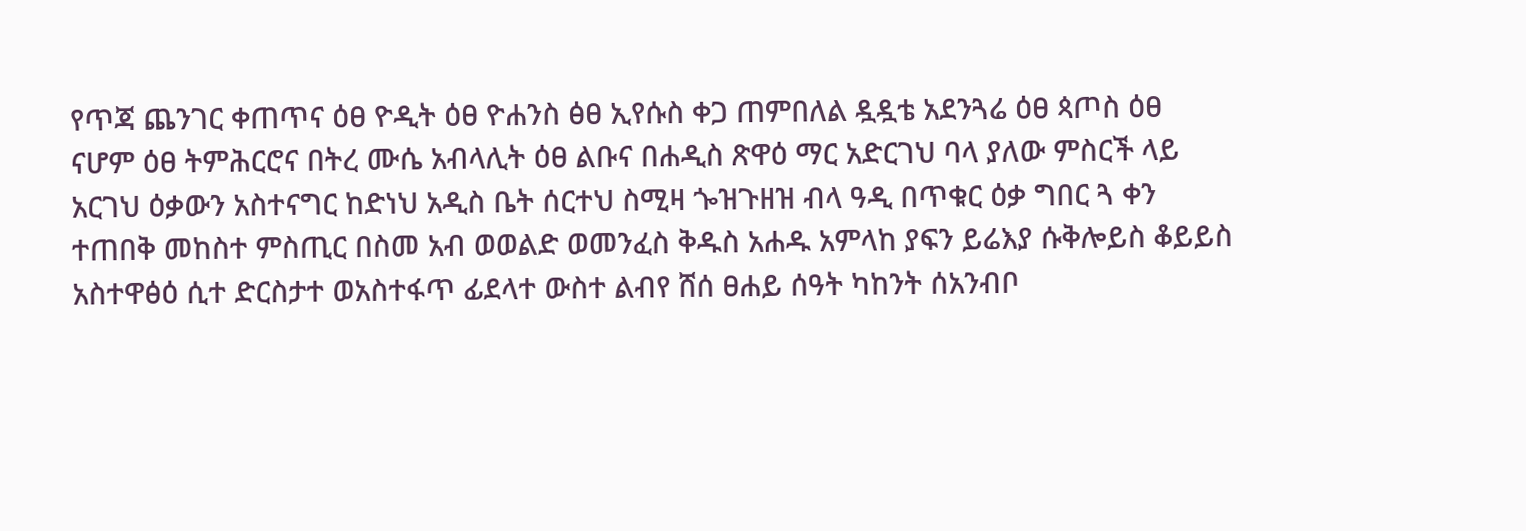የጥጃ ጨንገር ቀጠጥና ዕፀ ዮዲት ዕፀ ዮሐንስ ፅፀ ኢየሱስ ቀጋ ጠምበለል ዷዷቴ አደንጓሬ ዕፀ ጳጦስ ዕፀ ናሆም ዕፀ ትምሕርሮና በትረ ሙሴ አብላሊት ዕፀ ልቡና በሐዲስ ጽዋዕ ማር አድርገህ ባላ ያለው ምስርች ላይ አርገህ ዕቃውን አስተናግር ከድነህ አዲስ ቤት ሰርተህ ስሚዛ ጐዝጉዘዝ ብላ ዓዲ በጥቁር ዕቃ ግበር ጓ ቀን ተጠበቅ መከስተ ምስጢር በስመ አብ ወወልድ ወመንፈስ ቅዱስ አሐዱ አምላከ ያፍን ይሬእያ ሱቅሎይስ ቆይይስ አስተዋፅዕ ሲተ ድርስታተ ወአስተፋጥ ፊደላተ ውስተ ልብየ ሸሰ ፀሐይ ሰዓት ካከንት ሰአንብቦ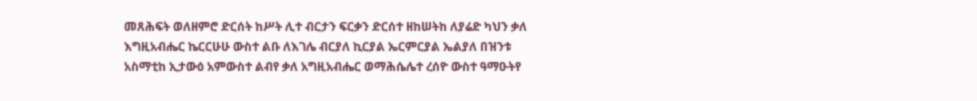መጸሕፍት ወለዘምሮ ድርሰት ከሥት ሊተ ብርታን ፍርቃን ድርሰተ ዘከሠትከ ለያሬድ ካህን ቃለ እግዚአብሔር ኬርርሁሁ ውስተ ልቡ ለእገሌ ብርያለ ኪርያል ኤርምርያል ኤልያለ በዝንቱ አስማቲከ ኢታውዕ አምውስተ ልብየ ቃለ አግዚአብሔር ወማሕሴሌተ ረሰዮ ውስተ ዓማዑትየ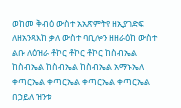ወከመ ቅብዕ ውስተ አአጽምትየ ዘኢያገድፍ ለዘአንጻእከ ቃለ ውስተ ባቢሎን ዘዘራዕከ ውስተ ልቡ ለዕዝራ ቶኮር ቶኮር ቶኮር ከስብኤል ከስብኤል ከስብኤል ከስብኤል አማኑኤለ ቀጣርኤል ቀጣርኤል ቀጣርኤል ቀጣርኤል በኃይለ ዝንቱ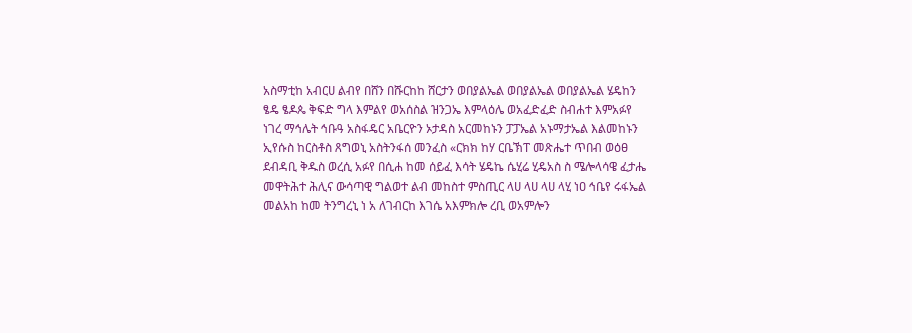አስማቲከ አብርሀ ልብየ በሸን በሹርከከ ሸርታን ወበያልኤል ወበያልኤል ወበያልኤል ሄዴከን ፄዴ ፄዶጴ ቅፍድ ግላ እምልየ ወአሰስል ዝንጋኤ እምላዕሌ ወአፈድፈድ ስብሐተ እምአፉየ ነገረ ማኅሌት ኅቡዓ አስፋዴር አቤርዮን ኦታዳስ አርመከኑን ፓፓኤል አኑማታኤል እልመከኑን ኢየሱስ ከርስቶስ ጸግወኒ አስትንፋሰ መንፈስ «ርክክ ከሃ ርቤኽፐ መጽሔተ ጥበብ ወዕፀ ደብዳቢ ቅዱስ ወረሲ አፉየ በሲሐ ከመ ሰይፈ እሳት ሄዴኬ ሴሂሬ ሂዴአስ ስ ሜሎላሳዌ ፈታሔ መዋትሕተ ሕሊና ውሳጣዊ ግልወተ ልብ መከስተ ምስጢር ላሀ ላሀ ላሀ ላሂ ነዐ ኅቤየ ሩፋኤል መልአከ ከመ ትንግረኒ ነ አ ለገብርከ እገሴ አእምክሎ ረቢ ወአምሎን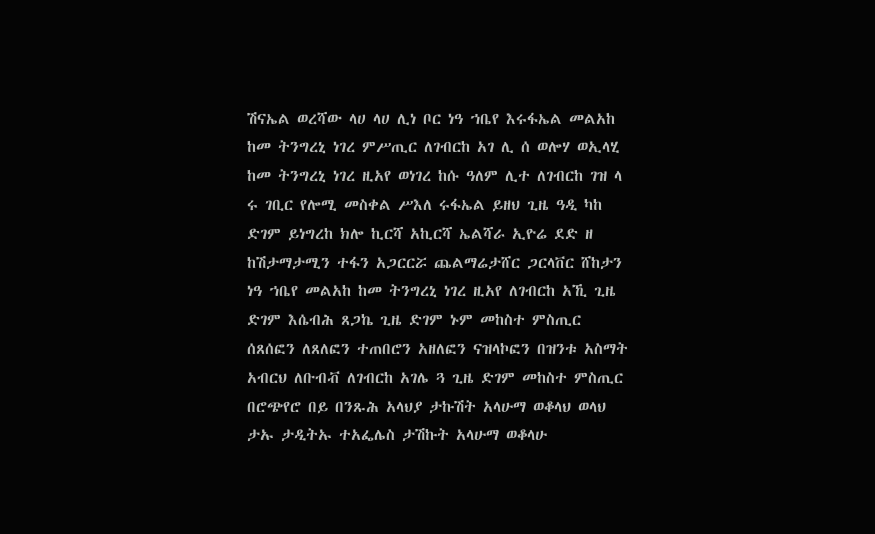ሽናኤል ወረሻው ላሀ ላሀ ሊነ ቦር ነዓ ኀቤየ እሩፋኤል መልአከ ከመ ትንግረኒ ነገረ ምሥጢር ለገብርከ አገ ሊ ሰ ወሎሃ ወኢላሂ ከመ ትንግረኒ ነገረ ዚአየ ወነገረ ከሱ ዓለም ሊተ ለገብርከ ገዝ ላ ሩ ገቢር የሎሚ መስቀል ሥእለ ሩፋኤል ይዘህ ጊዜ ዓዲ ካከ ድገም ይነግረከ ክሎ ኪርሻ አኪርሻ ኤልሻራ ኢዮሬ ደድ ዘ ከሽታማታሚን ተፋን አጋርርሯ ጨልማሬታሸር ጋርላቨር ሸከታን ነዓ ኀቤየ መልአከ ከመ ትንግረኒ ነገረ ዚአየ ለገብርከ አኺ ጊዜ ድገም እሴብሕ ጸጋኬ ጊዜ ድገም ኑም መከስተ ምስጢር ሰጸሰፎን ለጸለፎን ተጠበሮን አዘለፎን ናዝላኮፎን በዝንቱ አስማት አብርህ ለቡብቭ ለገብርከ አገሌ ጓ ጊዜ ድገም መከስተ ምስጢር በሮጭየሮ በይ በንጹሕ አላህያ ታኩሽት አላሁማ ወቆላህ ወላህ ታኡ ታዲትኡ ተአፌሌስ ታሽኩት አላሁማ ወቆላሁ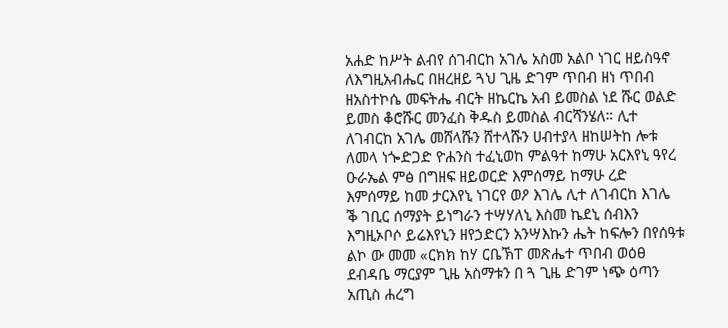አሐድ ከሥት ልብየ ሰገብርከ አገሌ አስመ አልቦ ነገር ዘይስዓኖ ለእግዚአብሔር በዘረዘይ ጓህ ጊዜ ድገም ጥበብ ዘነ ጥበብ ዘአስተኮሴ መፍትሔ ብርት ዘኬርኬ አብ ይመስል ነደ ሹር ወልድ ይመስ ቆሮሹር መንፈስ ቅዱስ ይመስል ብርሻንሄለ። ሊተ ለገብርከ አገሌ መሸላሹን ሸተላሹን ሀብተያላ ዘከሠትከ ሎቱ ለመላ ነጐድጋድ ዮሐንስ ተፈኒወከ ምልዓተ ከማሁ አርእየኒ ዓየረ ዑራኤል ምፅ በግዘፍ ዘይወርድ እምሰማይ ከማሁ ረድ እምሰማይ ከመ ታርእየኒ ነገርየ ወዖ እገሌ ሊተ ለገብርከ እገሌ ቕ ገቢር ሰማያት ይነግራን ተሣሃለኒ እስመ ኬደኒ ሰብእን እግዚኦቦሶ ይሬእየኒን ዘየኃድርን አንሣእኩን ሔት ከፍሎን በየሰዓቱ ልኮ ው መመ «ርክክ ከሃ ርቤኽፐ መጽሔተ ጥበብ ወዕፀ ደብዳቤ ማርያም ጊዜ አስማቱን በ ጓ ጊዜ ድገም ነጭ ዕጣን አጢስ ሐረግ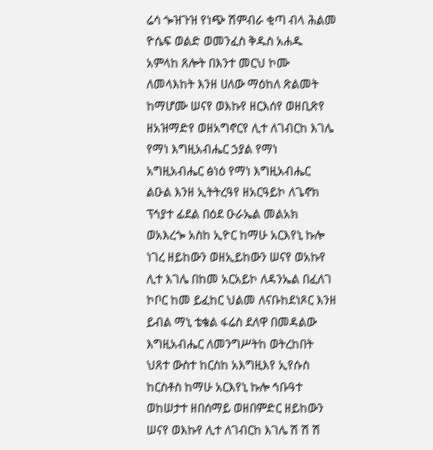ሬሳ ጐዝጉዝ የነጭ ሽምብራ ቂጣ ብላ ሕልመ ዮሴፍ ወልድ ወመንፈስ ቅዱስ አሐዱ አምላከ ጸሎት በእንተ መርህ ኮሙ ለመላእከት እንዘ ሀለው ማዕከለ ጽልመት ከማሆሙ ሠናየ ወእኩየ ዘርእሰየ ወዘቢጽየ ዘአዝማድየ ወዘአግኖርየ ሊተ ለገብርከ እገሌ የማነ እግዚአብሔር ኃያል የማነ አግዚአብሔር ፅነዕ የማነ እግዚአብሔር ልዑል እንዘ ኢትትረዓየ ዘአርዓይኮ ለጌኖክ ፕኅያተ ፊደል በዕደ ዑራኤል መልአክ ወአእረጐ አስከ ኢዮር ከማሁ አርእየኒ ኩሎ ነገረ ዘይከውን ወዘኢይከውን ሠናየ ወአኩየ ሊተ እገሌ በከመ አርአይኮ ለዳንኤል በፈለገ ኮቦር ከመ ይፈከር ህልመ ለናቡከደነጾር እንዘ ይብል ማኒ ቴቄል ፋሬስ ደለዋ በመዳልው እግዚአብሔር ለመንግሥትከ ወትረከበት ህጸተ ውስተ ከርስከ አእግዚእየ ኢየሱስ ከርስቶስ ከማሁ አርእየኒ ኩሎ ኅቡዓተ ወከሠታተ ዘበሰማይ ወዘበምድር ዘይከውን ሠናየ ወእኩየ ሊተ ለገብርከ እገሌ ሽ ሽ ሽ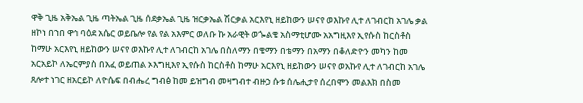ዋቅ ጊዜ አቅኤል ጊዜ ጣትኤል ጊዜ ሰደቃኤል ጊዜ ዝርቃኤል ሽርቃል አርእየኒ ዘይከውን ሠናየ ወእኩየ ሊተ ለገብርከ አገሌ ቃል ዘኮነ በኀበ ዋኅ ባዕደ አሴር ወይቤሎ የል የል አእምር ወለቡ ኩ አራዊት ወጐልቄ አስማቲሆሙ አአግዚእየ ኢየሱስ ከርስቶስ ከማሁ አርእየኒ ዘይከውን ሠናየ ወእኩየ ሊተ ለገብርከ አገሌ በስለማን በቄማን በቴማን በአማን በቆለድዮን መካን ከመ አርአይኮ ለኤርምያስ በአፈ ወይጠል ኦእግዚእየ ኢየሱስ ከርስቶስ ከማሁ አርእየኒ ዘይከውን ሠናየ ወአኩየ ሊተ ለገብርከ አገሌ ጸሎተ ነገር ዘአርይኮ ለዮሴፍ በብሔረ ግብፅ ከመ ይዝግብ መዛግብተ ብዙኃ ሱቱ ሰሌሒታየ ሰረበሞን መልእክ በስመ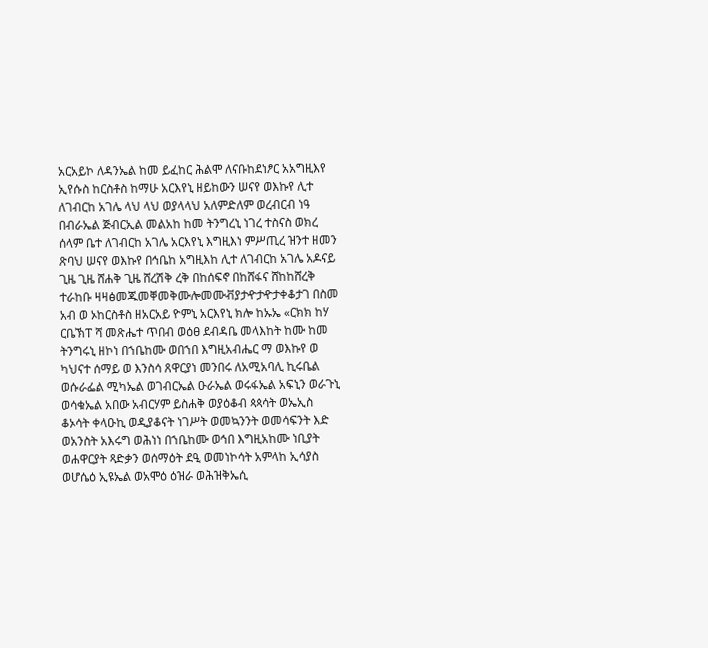አርአይኮ ለዳንኤል ከመ ይፈከር ሕልሞ ለናቡከደነፆር አአግዚእየ ኢየሱስ ከርስቶስ ከማሁ አርእየኒ ዘይከውን ሠናየ ወእኩየ ሊተ ለገብርከ አገሌ ላህ ላህ ወያላላህ አለምድለም ወረብርብ ነዓ በብራኤል ጅብርኢል መልአከ ከመ ትንግረኒ ነገረ ተስናስ ወክረ ሰላም ቤተ ለገብርከ አገሌ አርእየኒ እግዚእነ ምሥጢረ ዝንተ ዘመን ጽባህ ሠናየ ወእኩየ በኅቤከ አግዚእከ ሊተ ለገብርከ አገሌ አዶናይ ጊዜ ጊዜ ሸሐቅ ጊዜ ሸረሽቅ ረቅ በከሰፍኖ በከሸፋና ሸከከሸረቅ ተራከቡ ዛዛፅመጁመቐመቅሙሎመሙቭያታዯታዯታቀቆታገ በስመ አብ ወ ኦከርስቶስ ዘአርአይ ዮምኒ አርእየኒ ክሎ ከኡኤ «ርክክ ከሃ ርቤኽፐ ሻ መጽሔተ ጥበብ ወዕፀ ደብዳቤ መላእከት ከሙ ከመ ትንግሩኒ ዘኮነ በኀቤከሙ ወበኀበ እግዚአብሔር ማ ወእኩየ ወ ካህናተ ሰማይ ወ እንስሳ ጸዋርያነ መንበሩ ለአሚአባሊ ኪሩቤል ወሱራፌል ሚካኤል ወገብርኤል ዑራኤል ወሩፋኤል አፍኒን ወራጉኒ ወሳቁኤል አበው አብርሃም ይስሐቅ ወያዕቆብ ጳጳሳት ወኤኢስ ቆኦሳት ቀላዑኪ ወዲያቆናት ነገሥት ወመኳንንት ወመሳፍንት እድ ወአንስት አእሩግ ወሕነነ በኀቤከሙ ወኅበ እግዚአከሙ ነቢያት ወሐዋርያት ጻድቃን ወሰማዕት ደዒ ወመነኮሳት አምላከ ኢሳያስ ወሆሴዕ ኢዩኤል ወአሞዕ ዕዝራ ወሕዝቅኤሲ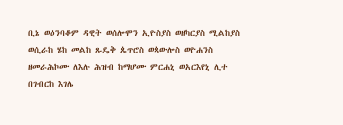ቢኔ ወዕንባቆም ዳዊት ወሰሎሞን ኢዮስያስ ወዘካርያስ ሚልከያስ ወሲራከ ሄከ መልከ ጹዴቅ ጴጥሮስ ወጳውሎስ ወዮሐንስ ዘመራሕኮሙ ለእሉ ሕዝብ ከማሆሙ ምርሐኒ ወአርእየኒ ሊተ በገብርከ እገሌ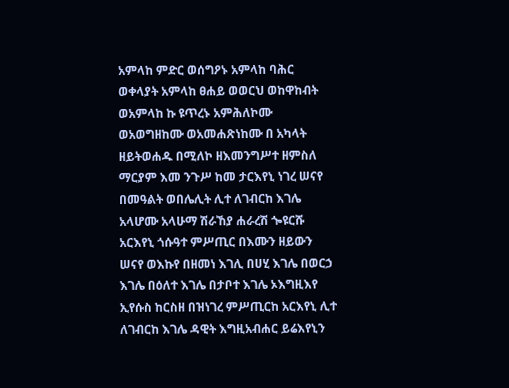አምላከ ምድር ወሰግዖኑ አምላከ ባሕር ወቀላያት አምላከ ፀሐይ ወወርህ ወከዋከብት ወአምላከ ኩ ዩጥረኑ አምሕለኮሙ ወአወግዘከሙ ወአመሐጽነከሙ በ አካላት ዘይትወሐዱ በሚለኮ ዘእመንግሥተ ዘምስለ ማርያም እመ ንጉሥ ከመ ታርእየኒ ነገረ ሠናየ በመዓልት ወበሌሊት ሊተ ለገብርከ እገሌ አላሆሙ አላሁማ ሽራኸያ ሐራረሽ ጐዩርሹ አርእየኒ ጎሱዓተ ምሥጢር በእሙን ዘይውን ሠናየ ወእኩየ በዘመነ እገሊ በሀሂ እገሌ በወርኃ እገሌ በዕለተ እገሌ በታቦተ እገሌ ኦእግዚእየ ኢየሱስ ከርስዘ በዝነገረ ምሥጢርከ አርእየኒ ሊተ ለገብርከ እገሌ ዳዊት እግዚአብሐር ይሬእየኒን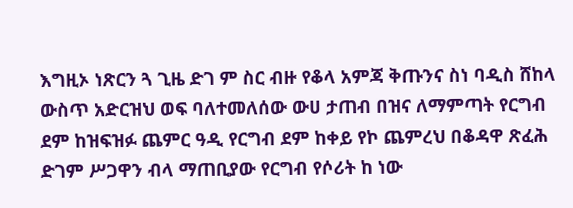እግዚኦ ነጽርን ጓ ጊዜ ድገ ም ስር ብዙ የቆላ አምጃ ቅጡንና ስነ ባዲስ ሸከላ ውስጥ አድርዝህ ወፍ ባለተመለሰው ውሀ ታጠብ በዝና ለማምጣት የርግብ ደም ከዝፍዝፉ ጨምር ዓዲ የርግብ ደም ከቀይ የኮ ጨምረህ በቆዳዋ ጽፈሕ ድገም ሥጋዋን ብላ ማጠቢያው የርግብ የሶሪት ከ ነው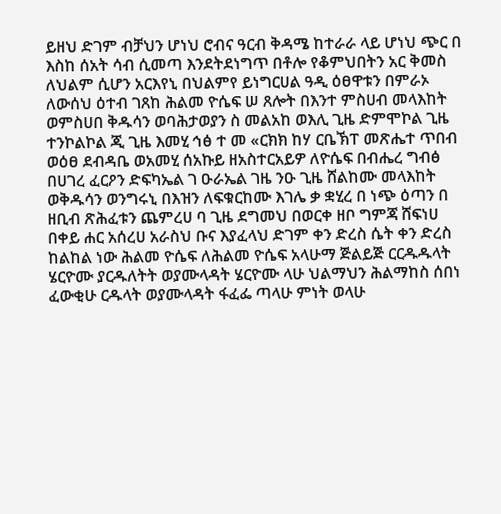ይዘህ ድገም ብቻህን ሆነህ ሮብና ዓርብ ቅዳሜ ከተራራ ላይ ሆነህ ጭር በ እስከ ሰአት ሳብ ሲመጣ እንደትደነግጥ በቶሎ የቆምህበትን አር ቅመስ ለህልም ሲሆን አርእየኒ በህልምየ ይነግርሀል ዓዲ ዕፀዋቱን በምራኦ ለውሰህ ዕተብ ገጸከ ሕልመ ዮሴፍ ሠ ጸሎት በእንተ ምስሀብ መላእከት ወምስሀበ ቅዱሳን ወባሕታወያን ስ መልአከ ወእሊ ጊዜ ድምሞኮል ጊዜ ተንኮልኮል ጂ ጊዜ እመሂ ኅፅ ተ መ «ርክክ ከሃ ርቤኽፐ መጽሔተ ጥበብ ወዕፀ ደብዳቤ ወአመሂ ሰአኩይ ዘአስተርአይዎ ለዮሴፍ በብሔረ ግብፅ በሀገረ ፈርዖን ድፍካኤል ገ ዑራኤል ገዜ ንዑ ጊዜ ሸልከሙ መላእከት ወቅዱሳን ወንግሩኒ በእዝን ለፍቁርከሙ እገሌ ቃ ቋሂረ በ ነጭ ዕጣን በ ዘቢብ ጽሕፈቱን ጨምረሀ ባ ጊዜ ደግመህ በወርቀ ዘቦ ግምጃ ሸፍነሀ በቀይ ሐር አሰረሀ አራስህ ቡና እያፈላህ ድገም ቀን ድረስ ሴት ቀን ድረስ ከልከል ነው ሕልመ ዮሴፍ ለሕልመ ዮሴፍ አላሁማ ጅልይጅ ርርዱዱላት ሄርዮሙ ያርዱለትት ወያሙላዳት ሄርዮሙ ላሁ ህልማህን ሕልማከስ ሰበነ ፈውቂሁ ርዱላት ወያሙላዳት ፋፈፌ ጣላሁ ምነት ወላሁ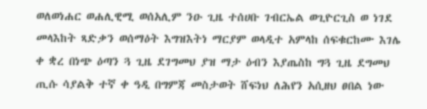ወለወነሐር ወሐሊዊሚ ወሰአሊም ንዑ ጊዜ ተሰሀቡ ገብርኤል ወጊዮርጊስ ወ ነገደ መላእከት ጻድቃን ወሰማዕት እግዝእትነ ማርያም ወላዲተ አምላከ ሰፍቁርከሙ እገሌ ቀ ቋረ በነጭ ዕጣን ጓ ጊዜ ደገግመህ ያዝ ማታ ዕብን እያጤስከ ግጓ ጊዜ ደግመህ ጢሱ ሳያልቅ ተኛ ቀ ዓዲ በግምጃ መስታወት ሸፍነህ ለሕየን አሲዘህ ፀበል ነው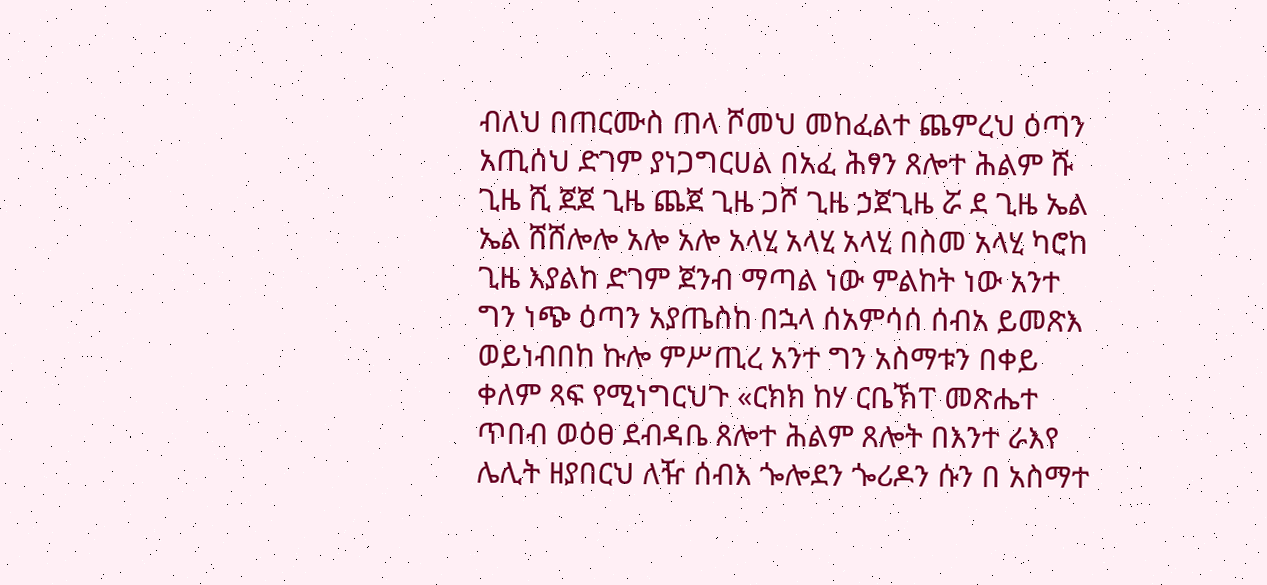ብለህ በጠርሙስ ጠላ ሾመህ መከፈልተ ጨምረህ ዕጣን አጢሰህ ድገም ያነጋግርሀል በአፈ ሕፃን ጸሎተ ሕልም ሹ ጊዜ ሺ ጀጀ ጊዜ ጨጀ ጊዜ ጋሾ ጊዜ ኃጀጊዜ ሯ ደ ጊዜ ኤል ኤል ሸሸሎሎ አሎ አሎ አላሂ አላሂ አላሂ በስመ አላሂ ካሮከ ጊዜ እያልከ ድገም ጀንብ ማጣል ነው ምልከት ነው አንተ ግን ነጭ ዕጣን አያጤስከ በኋላ ሰአምሳሰ ሰብአ ይመጽእ ወይነብበከ ኩሎ ምሥጢረ አንተ ግን አስማቱን በቀይ ቀለም ጻፍ የሚነግርህጉ «ርክክ ከሃ ርቤኽፐ መጽሔተ ጥበብ ወዕፀ ደብዳቤ ጸሎተ ሕልም ጸሎት በእንተ ራእየ ሌሊት ዘያበርህ ለዥ ሰብእ ጐሎደን ጐሪዶን ሱን በ አስማተ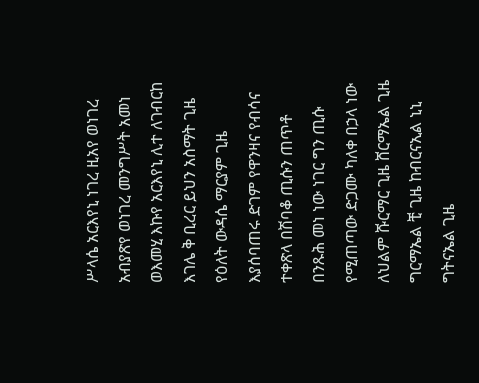ሥላሴ አርእየኒ ነገረ ዚአየ ወነገረ አብያጽየ ወነገረ መንግሥት አመነ ወእመሂ እኩየ አርእየኒ ሊተ ለገብርከ እገሌ ቅ ቢረር ይህን አስማት ጊዜ የዕለት ውዳሴ ማርያም ጊዜ እያሰባጠሩ ድገም የዋንዛና የብሳና ተቀጽላ በሽባቆ ጢሱን ጠጥቶ በንጹሕ መነ ነው ነገር ግን ጢሱ የሚጠጣው ድጋሙ ካለቀ በኃላ ነው ለህልም ሹርማር ጊዜ ሸርማኤል ጊዜ ግርማኤል ቺ ጊዜ ከብርናኢል ኒኒ ግትናኤል ጊዜ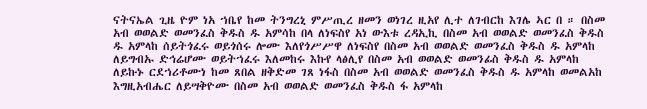ናትናኤል ጊዜ ዮም ነአ ኀቤየ ከመ ትንግረኒ ምሥጢረ ዘመን ወነገረ ዚአየ ሊተ ለገብርከ እገሌ ኣር በ ። በስመ አብ ወወልድ ወመንፈስ ቅዱስ ዱ አምሳከ በላ ለነፍስየ አነ ውእቱ ረዳኢኪ በስመ አብ ወወልድ ወመንፈስ ቅዱስ ዱ አምላከ ሰይትጎፈሩ ወይጎሰሩ ሎሙ እለየጎሥሥዋ ለነፍስየ በስመ አብ ወወልድ ወመንፈስ ቅዱስ ዱ አምላከ ለይግብኡ ድኅሬሆሙ ወይትኀፈሩ እለመከሩ እኩየ ላፅሊየ በስመ አብ ወወልድ ወመንፊስ ቅዱስ ዱ አምላከ ለይኩኑ ርደኀሪቶሙነ ከመ ጸበል ዘቅድመ ገጸ ነፋስ በስመ አብ ወወልድ ወመንፈስ ቅዱስ ዱ አምላከ ወመልአከ እግዚአብሔር ለይሣቅዮሙ በስመ አብ ወወልድ ወመንፈስ ቅዱስ ፋ አምላከ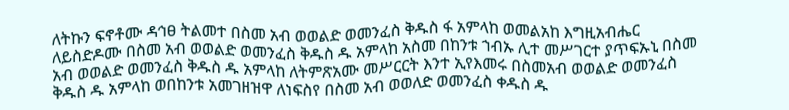ለትኩን ፍኖቶሙ ዳኅፀ ትልመተ በስመ አብ ወወልድ ወመንፈስ ቅዱስ ፋ አምላከ ወመልአከ እግዚአብሔር ለይስድዶሙ በስመ አብ ወወልድ ወመንፈስ ቅዱስ ዱ አምላከ አስመ በከንቱ ኀብኡ ሊተ መሥገርተ ያጥፍኡኒ በስመ አብ ወወልድ ወመንፈስ ቅዱስ ዱ አምላከ ለትምጽአሙ መሥርርት እንተ ኢየእመሩ በስመአብ ወወልድ ወመንፈስ ቅዱስ ዱ አምላከ ወበከንቱ አመገዘዝዋ ለነፍስየ በስመ አብ ወወለድ ወመንፈስ ቀዱስ ዱ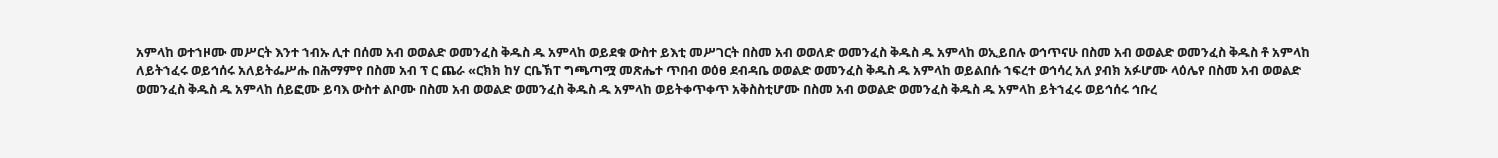አምላከ ወተኀዞሙ መሥርት እንተ ኀብኡ ሊተ በሰመ አብ ወወልድ ወመንፈስ ቅዱስ ዱ አምላከ ወይደቁ ውስተ ይእቲ መሥገርት በስመ አብ ወወለድ ወመንፈስ ቅዱስ ዱ አምላከ ወኢይበሉ ወኅጥናሁ በስመ አብ ወወልድ ወመንፈስ ቅዱስ ቶ አምላከ ለይትኀፈሩ ወይኅሰሩ አለይትፌሥሑ በሕማምየ በስመ አብ ፕ ር ጨራ «ርክክ ከሃ ርቤኽፐ ግጫጣሟ መጽሔተ ጥበብ ወዕፀ ደብዳቤ ወወልድ ወመንፈስ ቅዱስ ዱ አምላከ ወይልበሱ ኀፍረተ ወኅሳረ አለ ያብክ አፉሆሙ ላዕሌየ በስመ አብ ወወልድ ወመንፈስ ቅዱስ ዱ አምላከ ሰይፎሙ ይባእ ውስተ ልቦሙ በስመ አብ ወወልድ ወመንፈስ ቅዱስ ዱ አምላከ ወይትቀጥቀጥ አቅስስቲሆሙ በስመ አብ ወወልድ ወመንፈስ ቅዱስ ዱ አምላከ ይትኀፈሩ ወይኅሰሩ ኅቡረ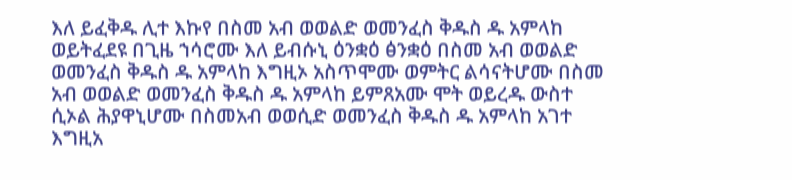እለ ይፈቅዱ ሊተ እኩየ በስመ አብ ወወልድ ወመንፈስ ቅዱስ ዱ አምላከ ወይትፈደዩ በጊዜ ኀሳሮሙ እለ ይብሱኒ ዕንቋዕ ፅንቋዕ በስመ አብ ወወልድ ወመንፈስ ቅዱስ ዱ አምላከ እግዚኦ አስጥሞሙ ወምትር ልሳናትሆሙ በስመ አብ ወወልድ ወመንፈስ ቅዱስ ዱ አምላከ ይምጸአሙ ሞት ወይረዱ ውስተ ሲኦል ሕያዋኒሆሙ በስመአብ ወወሲድ ወመንፈስ ቅዱስ ዱ አምላከ አገተ እግዚአ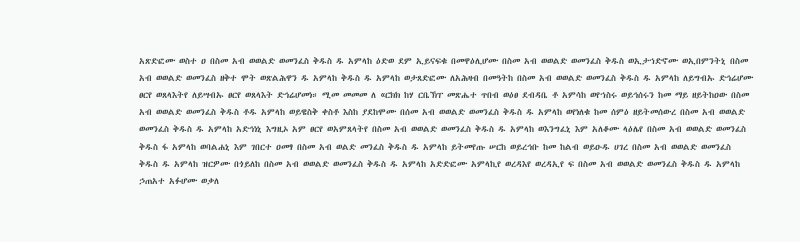አጽድፎሙ ወስተ ዐ በስመ አብ ወወልድ ወመንፈስ ቅዱስ ዱ አምላከ ዕድወ ደም ኢይናፍቁ በመዋዕሊሆሙ በስመ አብ ወወልድ ወመንፈስ ቅዱስ ወኢታኀድኖሙ ወኢበምንትኒ በስመ አብ ወወልድ ወመንፈስ ዘቅተ ሞት ወጽልሕዋን ዱ አምላከ ቅዱስ ዱ አምላከ ወታጸድፎሙ ለአሕዛብ በመዓትከ በስመ አብ ወወልድ ወመንፈስ ቅዱስ ዱ አምላከ ለይግብኡ ድኅሬሆሙ ፀርየ ወጸላእትየ ለይሣብኡ ፀርየ ወጸላእት ድኅሬሆመነ። ሚመ መመመ ለ «ርክክ ከሃ ርቤኽፐ መጽሔተ ጥበብ ወዕፀ ደብዳቤ ቶ አምሳከ ወየኀስሩ ወይኅሰሩን ከመ ማይ ዘይትከዐው በስመ አብ ወወልድ ወመንፈስ ቅዱስ ቶዱ አምላከ ወይዌስቅ ቀስቶ እስከ ያደከሞሙ በሰመ አብ ወወልድ ወመንፈስ ቅዱስ ዱ አምላከ ወየነለቁ ከመ ሰምዕ ዘይትመሰውረ በስመ አብ ወወልድ ወመንፈስ ቅዱስ ዱ አምላከ አድኅነኒ እግዚኦ አም ፀርየ ወአምጸላትየ በስመ አብ ወወልድ ወመንፈስ ቅዱስ ዱ አምላከ ወእንግፈኒ እም አለቆሙ ላዕሌየ በስመ አብ ወወልድ ወመንፈስ ቅዱስ ፋ አምላከ ወባልሐኒ እም ገበርተ ዐመፃ በስመ አብ ወልድ መንፈስ ቅዱስ ዱ አምላከ ይትመየጡ ሠርከ ወይረኅቡ ከመ ከልብ ወይዑዱ ሀገረ በስመ አብ ወወልድ ወመንፈስ ቅዱስ ዱ አምላከ ዝርዎሙ በጎይለከ በስመ አብ ወወልድ ወመንፈስ ቅዱስ ዱ አምላከ አድድፎሙ አምላኪየ ወረዳእየ ወረዳኢየ ፍ በስመ አብ ወወልድ ወመንፈስ ቅዱስ ዱ አምላከ ኃጠአተ አፉሆሙ ወቃለ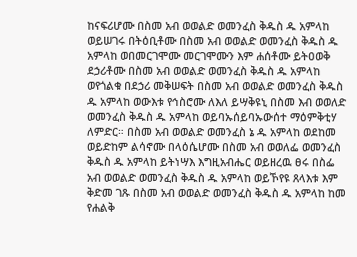ከናፍሪሆሙ በስመ አብ ወወልድ ወመንፈስ ቅዱስ ዱ አምላከ ወይሠገሩ በትዕቢቶሙ በስመ አብ ወወልድ ወመንፈስ ቅዱስ ዱ አምላከ ወበመርገሞሙ መርገሞሙን እም ሐሰቶሙ ይትዐወቅ ደኃሪቶሙ በስመ አብ ወወልድ ወመንፈስ ቅዱስ ዱ አምላከ ወየጎልቁ በደኃሪ መቅሠፍት በስመ አብ ወወልድ ወመንፈስ ቅዱስ ዱ አምላከ ወውእቱ የኅስሮሙ ለእለ ይሣቅዩኒ በስመ እብ ወወለድ ወመንፈስ ቅዱስ ዱ አምላከ ወይባኡሰይባኡውሰተ ማዕምቅቲሃ ለምድር። በስመ አብ ወወልድ ወመንፈስ ኔ ዱ አምላከ ወደከመ ወይድከም ልሳኖሙ በላዕሴሆሙ በስመ አብ ወወለፌ ወመንፈስ ቅዱስ ዱ አምላከ ይትነሣእ እግዚአብሔር ወይዘረዉ ፀሩ በስፌ አብ ወወልድ ወመንፈስ ቅዱስ ዱ አምላከ ወይኾየዩ ጸላእቱ እም ቅድመ ገጹ በስመ አብ ወወልድ ወመንፈስ ቅዱስ ዱ አምላከ ከመ የሐልቅ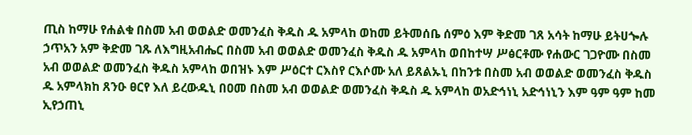ጢስ ከማሁ የሐልቁ በስመ አብ ወወልድ ወመንፈስ ቅዱስ ዱ አምላከ ወከመ ይትመሰቤ ሰምዕ እም ቅድመ ገጸ አሳት ከማሁ ይትሀጐሉ ኃጥአን አም ቅድመ ገጹ ለእግዚአብሔር በስመ አብ ወወልድ ወመንፈስ ቅዱስ ዱ አምላከ ወበከተሣ ሥፅርቶሙ የሐውር ገጋዮሙ በስመ አብ ወወልድ ወመንፈስ ቅዱስ አምላከ ወበዝኑ እም ሥዕርተ ርእስየ ርእሶሙ አለ ይጸልኡኒ በከንቱ በስመ አብ ወወልድ ወመንፈስ ቅዱስ ዱ አምላክከ ጸንዑ ፀርየ እለ ይረውዱኒ በዐመ በስመ አብ ወወልድ ወመንፈስ ቅዱስ ዱ አምላከ ወአድኅነኒ አድኅነኒን እም ዓም ዓም ከመ ኢየኃጠኒ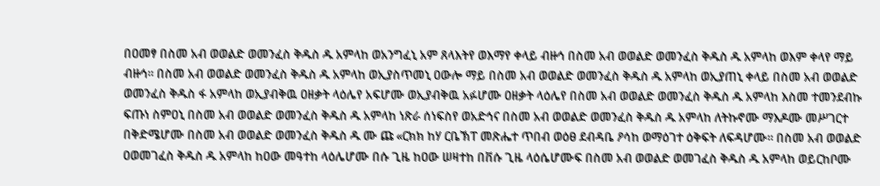በዐመፃ በስመ አብ ወወልድ ወመንፈስ ቅዱስ ዱ አምላከ ወአንግፈኒ አም ጸላእትየ ወእማየ ቀላይ ብዙኅ በስመ አብ ወወልድ ወመንፈስ ቅዱስ ዱ አምላከ ወእም ቀላየ ማይ ብዙኅ። በስመ አብ ወወልድ ወመንፈስ ቅዱስ ዱ አምላከ ወኢያስጥመኒ ዐውሎ ማይ በስመ አብ ወወልድ ወመንፈስ ቅዱስ ዱ አምላከ ወኢያጠኒ ቀላይ በስመ አብ ወወልድ ወመንፈስ ቅዱስ ፋ አምላከ ወኢያብቅዉ ዐዘቃት ላዕሌየ አፍሆሙ ወኢያብቅዉ አፉሆሙ ዐዘቃት ላዕሌየ በስመ አብ ወወልድ ወመንፈስ ቅዱስ ዱ አምላከ እስመ ተመንደብኩ ፍጡነ ስምዐኒ በስመ አብ ወወልድ ወመንፈስ ቅዱስ ዱ አምላከ ነጽራ ሰነፍስየ ወአድኅና በስመ አብ ወወልድ ወመንፈስ ቅዱስ ዱ አምላከ ለትኩኖሙ ማእዶሙ መሥገርተ በቅድሜሆሙ በስመ አብ ወወልድ ወመንፈስ ቅዱስ ዱ ሙ ጩ «ርክክ ከሃ ርቤኽፐ መጽሔተ ጥበብ ወዕፀ ደብዳቤ ዖሳከ ወማዕገተ ዕቅፍት ለፍዳሆሙ። በስመ አብ ወወልድ ዐወመገፈስ ቅዱስ ዱ አምላከ ከዐው መዓተከ ላዕሌሆሙ በሱ ጊዜ ከዐው ሠዛተከ በቨሱ ጊዜ ላዕሴሆሙፍ በስመ አብ ወወልድ ወመገፈስ ቅዱስ ዱ አምላከ ወይርከቦሙ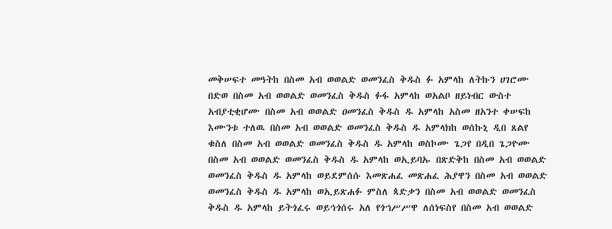መቅሠፍተ መዓትከ በስመ አብ ወወልድ ወመንፈስ ቅዱስ ፉ አምላከ ለትኩን ሀገሮሙ በድወ በስመ አብ ወወልድ ወመንፈስ ቅዱስ ፉፋ አምላከ ወአልቦ ዘይነብር ውስተ አብያቲቂሆሙ በስመ አብ ወወልድ ዐመንፈስ ቅዱስ ዱ አምላከ አስመ ዘአንተ ቀሠፍከ እሙንቱ ተለዉ በስመ አብ ወወልድ ወመንፈስ ቅዱስ ዱ አምላክከ ወሰኩኒ ዲበ ጸልየ ቁስለ በስመ አብ ወወልድ ወመንፈስ ቅዱስ ዱ አምላከ ወስኮሙ ጌጋየ በዲበ ጌጋዮሙ በስመ አብ ወወልድ ወመንፈስ ቅዱስ ዱ አምላከ ወኢይባኡ በጽድቅከ በስመ አብ ወወልድ ወመንፈስ ቅዱስ ዱ አምላከ ወይደምሰሱ እመጽሐፈ መጽሐፈ ሕያዋን በስመ አብ ወወልድ ወመንፈስ ቅዱስ ዱ አምላከ ወኢይጽሐፉ ምስለ ጳድቃን በስመ አብ ወወልድ ወመንፈስ ቅዱስ ዱ አምላከ ይትጎፈሩ ወይኅጎሰሩ አለ የጎኀሥሥዋ ለሰነፍስየ በስመ አብ ወወልድ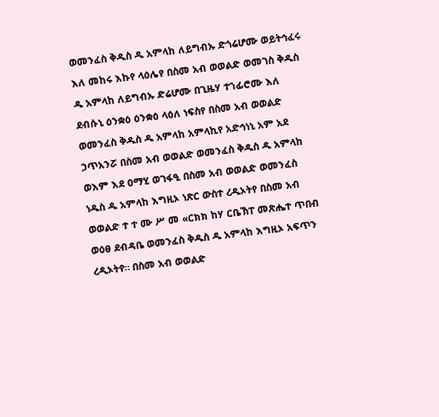ወመንፈስ ቅዱስ ዱ አምላከ ለይግብኡ ድጎሬሆሙ ወይትኅፈሩ እለ መከሩ እኩየ ላዕሌየ በስመ አብ ወወልድ ወመገስ ቅዱስ ዱ አምላከ ለይግብኡ ድሬሆሙ በጊዜሃ ተኀፊሮሙ እለ ደብሱኒ ዕንቋዕ ዕንቋዕ ላዕለ ነፍስየ በስመ አብ ወወልድ ወመንፈስ ቅዱስ ዱ አምላከ አምላኪየ አድኅነኒ አም አደ ኃጥአንሯ በስመ አብ ወወልድ ወመንፈስ ቅዱስ ዱ አምላከ ወእም እደ ዐማሂ ወገፋዒ በስመ አብ ወወልድ ወመንፈስ ነዱስ ዱ አምላከ እግዚኦ ነጽር ውስተ ረዲኦትየ በስመ አብ ወወልድ ተ ተ ሙ ሥ መ «ርክክ ከሃ ርቤኽፐ መጽሔተ ጥበብ ወዕፀ ደብዳቤ ወመንፈስ ቅዱስ ዱ አምላከ እግዚኦ አፍጥን ረዲኦትየ። በስመ አብ ወወልድ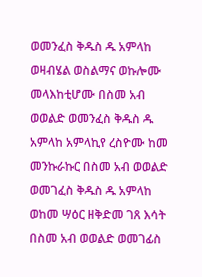ወመንፈስ ቅዱስ ዱ አምላከ ወዛብሄል ወስልማና ወኩሎሙ መላእከቲሆሙ በስመ አብ ወወልድ ወመንፈስ ቅዱስ ዱ አምላከ አምላኪየ ረስዮሙ ከመ መንኩራኩር በስመ አብ ወወልድ ወመገፈስ ቅዱስ ዱ አምላከ ወከመ ሣዕር ዘቅድመ ገጸ እሳት በስመ አብ ወወልድ ወመገፊስ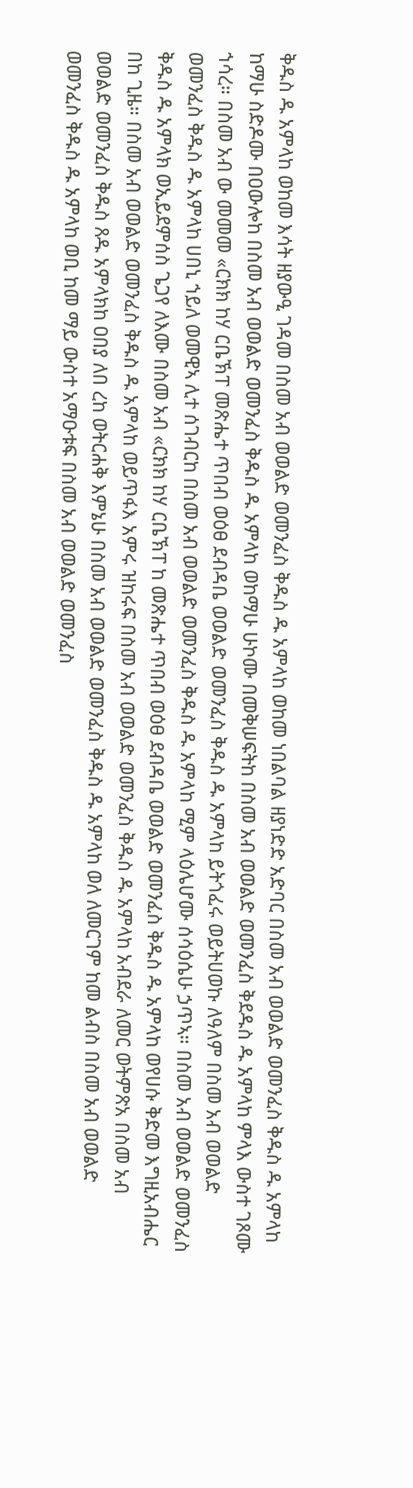ቅዱስ ዱ አምላከ ወከመ እሳት ዘያውዒ ገዳመ በስመ አብ ወወልድ ወመንፈስ ቅዱስ ዱ አምላከ ወከመ ነበልባል ዘያነድድ አድባር በስመ አብ ወወልድ ወመንፈስ ቅዱስ ዱ አምላከ ከማሁ ስድዶሙ በዐውሎከ በስመ አብ ወወልድ ወመንፈስ ቅዱስ ዱ አምላከ ወከማሁ ሁኮሙ በመቅሠፍትከ በስመ አብ ወወልድ ወመንፈስ ቅደዱስ ዱ አምላከ ምላእ ውስተ ገጾሙ ኀሳረ። በስመ አብ ው መመመ «ርክክ ከሃ ርቤኽፐ መጽሔተ ጥበብ ወዕፀ ደብዳቤ ወወልድ ወመንፈስ ቅዱስ ዱ አምላከ ይትጎፈሩ ወይትሀወኩ ለዓለም በስመ አብ ወወልድ ወመንፈስ ቅዱስ ዱ አምላከ ሀበኒ ኀይለ ወመዊኣ ሊተ ሰገብርከ በስመ አብ ወወልድ ወመንፈስ ቅዱስ ዱ አምላከ ሚም ላዕሌሆሙ ሰሳዕሴሁ ኃጥኣ። በስመ አብ ወወልድ ወመንፈስ ቅዱስ ዱ አምላክ ወኢይደምሰስ ጌጋየ ለእሙ በስመ አብ «ርክክ ከሃ ርቤኽፐ ከ መጽሔተ ጥበብ ወዕፀ ደብዳቤ ወወልድ ወመንፈስ ቅዱስ ዱ አምላከ ወየሀሱ ቅድመ እግዚአብሔር በከ ጊዜ። በስመ አብ ወወልድ ወመንፈስ ቅዱስ ዱ አምላከ ወይጥፋእ አምሩ ዝከሩፍ በስመ አብ ወወልድ ወመንፈስ ቅዱስ ዱ አምላከ አብደራ ለመር ወትምጽአ በስመ አብ ወወልድ ወመንፈስ ቅዱስ ጸዱ አምላክከ ዐበያ ለበ ረከ ወትርሐቅ እምኔሁ በስመ አብ ወወልድ ወመንፈስ ቅዱስ ዱ አምላከ ወለ ለመርገም ከመ ልብስ በስመ አብ ወወልድ ወመንፈስ ቅዱስ ዱ አምላከ ወቢ ከመ ማይ ውስተ አማዑቱፍ በስመ አብ ወወልድ ወመንፈስ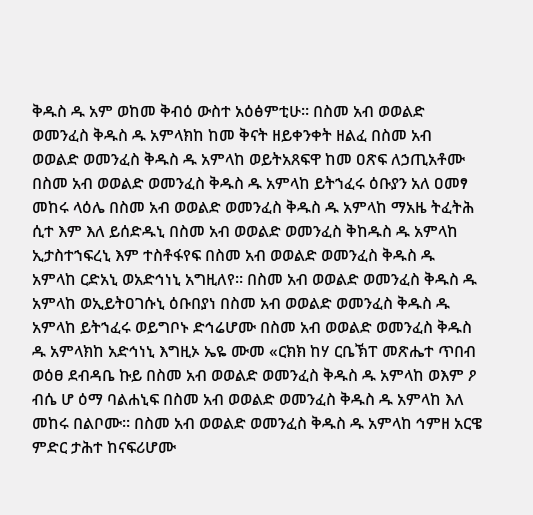ቅዱስ ዱ አም ወከመ ቅብዕ ውስተ አዕፅምቲሁ። በስመ አብ ወወልድ ወመንፈስ ቅዱስ ዱ አምላክከ ከመ ቅናት ዘይቀንቀት ዘልፈ በስመ አብ ወወልድ ወመንፈስ ቅዱስ ዱ አምላከ ወይትአጸፍዋ ከመ ዐጽፍ ለኃጢአቶሙ በስመ አብ ወወልድ ወመንፈስ ቅዱስ ዱ አምላከ ይትኀፈሩ ዕቡያን አለ ዐመፃ መከሩ ላዕሌ በስመ አብ ወወልድ ወመንፈስ ቅዱስ ዱ አምላከ ማአዜ ትፈትሕ ሲተ እም እለ ይሰድዱኒ በስመ አብ ወወልድ ወመንፈስ ቅከዱስ ዱ አምላከ ኢታስተኀፍረኒ እም ተስቶፋየፍ በስመ አብ ወወልድ ወመንፈስ ቅዱስ ዱ አምላከ ርድአኒ ወአድኅነኒ አግዚለየ። በስመ አብ ወወልድ ወመንፈስ ቅዱስ ዱ አምላከ ወኢይትዐገሱኒ ዕቡበያነ በስመ አብ ወወልድ ወመንፈስ ቅዱስ ዱ አምላከ ይትኀፈሩ ወይግቦኑ ድኅሬሆሙ በስመ አብ ወወልድ ወመንፈስ ቅዱስ ዱ አምላክከ አድኅነኒ እግዚኦ ኤዬ ሙመ «ርክክ ከሃ ርቤኽፐ መጽሔተ ጥበብ ወዕፀ ደብዳቤ ኩይ በስመ አብ ወወልድ ወመንፈስ ቅዱስ ዱ አምላከ ወእም ዖ ብሴ ሆ ዕማ ባልሐኒፍ በስመ አብ ወወልድ ወመንፈስ ቅዱስ ዱ አምላከ እለ መከሩ በልቦሙ። በስመ አብ ወወልድ ወመንፈስ ቅዱስ ዱ አምላከ ኅምዘ አርዌ ምድር ታሕተ ከናፍሪሆሙ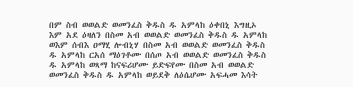በም ስብ ወወልድ ወመንፈስ ቅዱስ ዱ አምላከ ዕቀበኒ እግዚኦ እም አደ ዕዛለን በስመ አብ ወወልድ ወመንፈስ ቅዱስ ዱ አምላከ ወእም ሰብእ ዐማሂ ሎብኒሃ በስመ አብ ወወልድ ወመንፈስ ቅዱስ ዱ አምላከ ርአሰ ማዕገቶሙ በሰጦ አብ ወወልድ ወመንፈስ ቅዱስ ዱ አምላከ ወጻማ ከናፍሪሆሙ ይድፍየሙ በስመ አብ ወወልድ ወመንፈስ ቅዱስ ዱ አምላከ ወይደቅ ለዕሴሆሙ አፍሓመ እሳት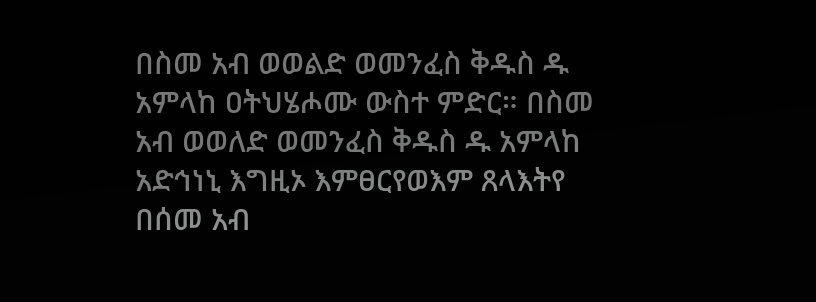በስመ አብ ወወልድ ወመንፈስ ቅዱስ ዱ አምላከ ዐትህሄሖሙ ውስተ ምድር። በስመ አብ ወወለድ ወመንፈስ ቅዱስ ዱ አምላከ አድኅነኒ እግዚኦ እምፀርየወእም ጸላእትየ በሰመ አብ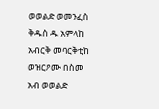ወወልድ ወመንፈስ ቅዱስ ዱ አምላከ አብርቅ መባርቅቲከ ወዝርዖሙ በስመ አብ ወወልድ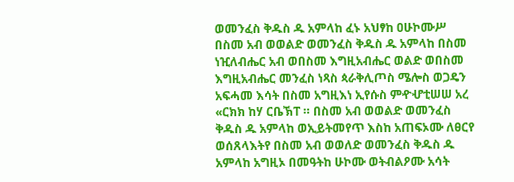ወመንፈስ ቅዱስ ዱ አምላከ ፈኑ አህፃከ ዐሁኮሙሥ በስመ አብ ወወልድ ወመንፈስ ቅዱስ ዱ አምላከ በስመ ነዢለብሔር አብ ወበስመ እግዚአብሔር ወልድ ወበስመ እግዚአብሔር መንፈስ ነጻስ ጳራቅሊጦስ ሜሎስ ወጋዴን አፍሓመ እሳት በስመ አግዚእነ ኢየሱስ ምዯሇቲሠሠ አረ «ርክክ ከሃ ርቤኽፐ ። በስመ አብ ወወልድ ወመንፈስ ቅዱስ ዱ አምላከ ወኢይትመየጥ እስከ አጠፍኦሙ ለፀርየ ወሰጸላእትየ በስመ አብ ወወለድ ወመንፈስ ቅዱስ ዱ አምላከ አግዚኦ በመዓትከ ሁኮሙ ወትብልዖሙ አሳት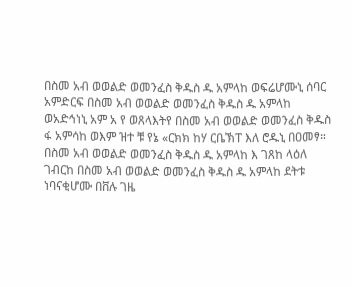በስመ አብ ወወልድ ወመንፈስ ቅዱስ ዱ አምላከ ወፍሬሆሙኒ ሰባር አምድርፍ በስመ አብ ወወልድ ወመንፈስ ቅዱስ ዱ አምላከ ወአድኅነኒ አም አ የ ወጸላእትየ በስመ አብ ወወልድ ወመንፈስ ቅዱስ ፋ አምሳከ ወእም ዝተ ቹ የኔ «ርክክ ከሃ ርቤኽፐ እለ ሮዱኒ በዐመፃ። በስመ አብ ወወልድ ወመንፈስ ቅዱስ ዱ አምላከ እ ገጸከ ላዕለ ገብርከ በስመ አብ ወወልድ ወመንፈስ ቅዱስ ዱ አምላከ ደትቱ ነባናቂሆሙ በቨሉ ገዜ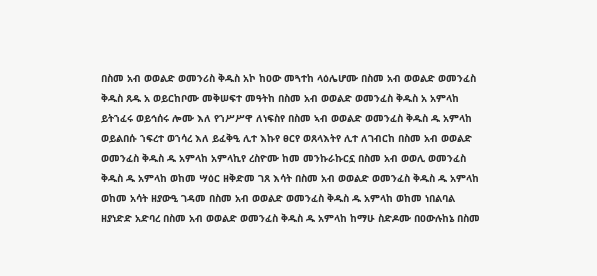በስመ አብ ወወልድ ወመንሪስ ቅዱስ አኮ ከዐው መጓተከ ላዕሌሆሙ በስመ አብ ወወልድ ወመንፈስ ቅዱስ ጸዱ አ ወይርከቦሙ መቅሠፍተ መዓትከ በስመ አብ ወወልድ ወመንፈስ ቅዱስ አ አምላከ ይትኀፈሩ ወይኅሰሩ ሎሙ እለ የኀሥሥዋ ለነፍስየ በስመ ኣብ ወወልድ ወመንፈስ ቅዱስ ዱ አምላከ ወይልበሱ ኀፍረተ ወኀሳረ እለ ይፈቅዒ ሊተ እኩየ ፀርየ ወጸላእትየ ሊተ ለገብርከ በስመ አብ ወወልድ ወመንፈስ ቅዱስ ዱ አምላከ አምላኪየ ረስዮሙ ከመ መንኩራኩርኗ በስመ አብ ወወሊ ወመንፈስ ቅዱስ ዱ አምላከ ወከመ ሣዕር ዘቅድመ ገጸ እሳት በስመ አብ ወወልድ ወመንፈስ ቅዱስ ዱ አምላከ ወከመ አሳት ዘያውዒ ገዳመ በስመ አብ ወወልድ ወመንፈስ ቅዱስ ዱ አምላከ ወከመ ነበልባል ዘያነድድ አድባረ በስመ አብ ወወልድ ወመንፈስ ቅዱስ ዱ አምላከ ከማሁ ስድዶሙ በዐውሉከኔ በስመ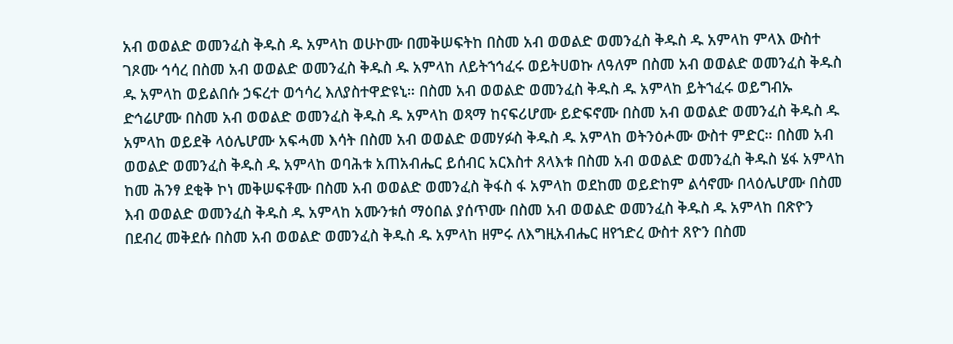አብ ወወልድ ወመንፈስ ቅዱስ ዱ አምላከ ወሁኮሙ በመቅሠፍትከ በስመ አብ ወወልድ ወመንፈስ ቅዱስ ዱ አምላከ ምላእ ውስተ ገጾሙ ኅሳረ በስመ አብ ወወልድ ወመንፈስ ቅዱስ ዱ አምላከ ለይትኀኅፈሩ ወይትሀወኩ ለዓለም በስመ አብ ወወልድ ወመንፈስ ቅዱስ ዱ አምላከ ወይልበሱ ኃፍረተ ወኅሳረ እለያስተዋድዩኒ። በስመ አብ ወወልድ ወመንፈስ ቅዱስ ዱ አምላከ ይትኀፈሩ ወይግብኡ ድኅሬሆሙ በስመ አብ ወወልድ ወመንፈስ ቅዱስ ዱ አምላከ ወጻማ ከናፍሪሆሙ ይድፍኖሙ በስመ አብ ወወልድ ወመንፈስ ቅዱስ ዱ አምላከ ወይደቅ ላዕሌሆሙ አፍሓመ እሳት በስመ አብ ወወልድ ወመሃፉስ ቅዱስ ዱ አምላከ ወትንዕሖሙ ውስተ ምድር። በስመ አብ ወወልድ ወመንፈስ ቅዱስ ዱ አምላከ ወባሕቱ አጠአብሔር ይሰብር አርእስተ ጸላእቱ በስመ አብ ወወልድ ወመንፈስ ቅዱስ ሄፋ አምላከ ከመ ሕንፃ ደቂቅ ኮነ መቅሠፍቶሙ በስመ አብ ወወልድ ወመንፈስ ቅፋስ ፋ አምላከ ወደከመ ወይድከም ልሳኖሙ በላዕሌሆሙ በስመ እብ ወወልድ ወመንፈስ ቅዱስ ዱ አምላከ አሙንቱሰ ማዕበል ያሰጥሙ በስመ አብ ወወልድ ወመንፈስ ቅዱስ ዱ አምላከ በጽዮን በደብረ መቅደሱ በስመ አብ ወወልድ ወመንፈስ ቅዱስ ዱ አምላከ ዘምሩ ለእግዚአብሔር ዘየኀድረ ውስተ ጸዮን በስመ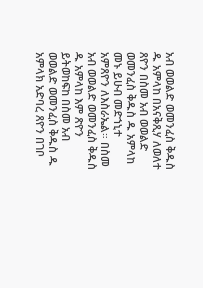አብ ወወልድ ወመንፈስ ቅዱስ ዱ አምላከ በአናቅጺሃ ለወለተ ጸዮን በስመ አብ ወወልድ ወመንፈስ ቅዱስ ዱ አምላከ መኑ ይሁብ መድኀኒተ አምጸዮን ለእስራኤል። በስመ አብ ወወልድ ወመንፈስ ቅዱስ ዱ አምላከ እም ጽዮን ይትወከፍከ በስመ አብ ወወልድ ወመንፈስ ቅዱስ ዱ አምላክ አድባረ ጸዮን በገቦ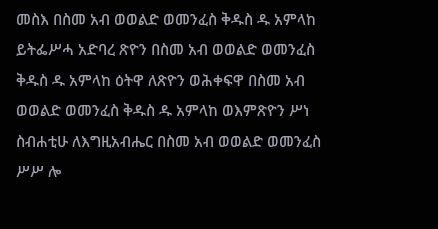መስእ በስመ አብ ወወልድ ወመንፈስ ቅዱስ ዱ አምላከ ይትፌሥሓ አድባረ ጽዮን በስመ አብ ወወልድ ወመንፈስ ቅዱስ ዱ አምላከ ዕትዋ ለጽዮን ወሕቀፍዋ በስመ አብ ወወልድ ወመንፈስ ቅዱስ ዱ አምላከ ወእምጽዮን ሥነ ስብሐቲሁ ለእግዚአብሔር በስመ አብ ወወልድ ወመንፈስ ሥሥ ሎ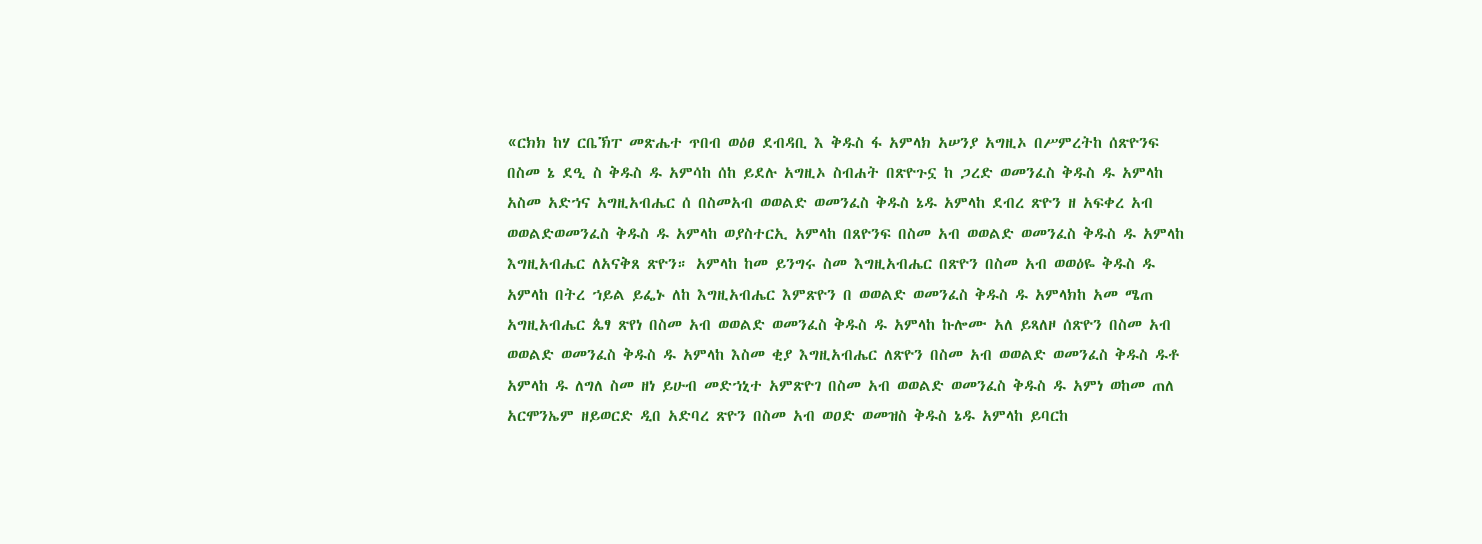«ርክክ ከሃ ርቤኽፐ መጽሔተ ጥበብ ወዕፀ ደብዳቢ እ ቅዱስ ፋ አምላክ አሠንያ አግዚኦ በሥምረትከ ሰጽዮንፍ በስመ ኔ ደዒ ስ ቅዱስ ዱ አምሳከ ሰከ ይደሉ አግዚኦ ስብሐት በጽዮጉኗ ከ ጋረድ ወመንፈስ ቅዱስ ዱ አምላከ አስመ አድኀና አግዚአብሔር ሰ በስመአብ ወወልድ ወመንፈስ ቅዱስ ኔዱ አምላከ ደብረ ጽዮን ዘ አፍቀረ አብ ወወልድወመንፈስ ቅዱስ ዱ አምላከ ወያስተርኢ አምላከ በጸዮንፍ በስመ አብ ወወልድ ወመንፈስ ቅዱስ ዱ አምላከ እግዚአብሔር ለአናቅጸ ጽዮን። አምላከ ከመ ይንግሩ ስመ እግዚአብሔር በጽዮን በስመ አብ ወወዕዬ ቅዱስ ዱ አምላከ በትረ ኀይል ይፌኑ ለከ እግዚአብሔር እምጽዮን በ ወወልድ ወመንፈስ ቅዱስ ዱ አምላክከ አመ ሜጠ አግዚአብሔር ጴፃ ጽየነ በስመ አብ ወወልድ ወመንፈስ ቅዱስ ዱ አምላከ ኩሎሙ አለ ይጻለዞ ሰጽዮን በስመ አብ ወወልድ ወመንፈስ ቅዱስ ዱ አምላከ እስመ ቂያ እግዚአብሔር ለጽዮን በስመ አብ ወወልድ ወመንፈስ ቅዱስ ዱቶ አምላከ ዱ ለግለ ስመ ዘነ ይሁብ መድኀኒተ አምጽዮገ በስመ አብ ወወልድ ወመንፈስ ቅዱስ ዱ አምነ ወከመ ጠለ አርሞንኤም ዘይወርድ ዲበ አድባረ ጽዮን በስመ አብ ወዐድ ወመዝስ ቅዱስ ኔዱ አምላከ ይባርከ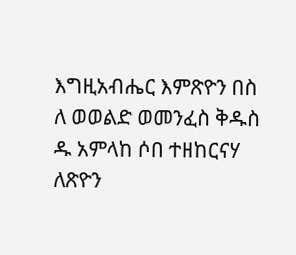እግዚአብሔር እምጽዮን በስ ለ ወወልድ ወመንፈስ ቅዱስ ዱ አምላከ ሶበ ተዘከርናሃ ለጽዮን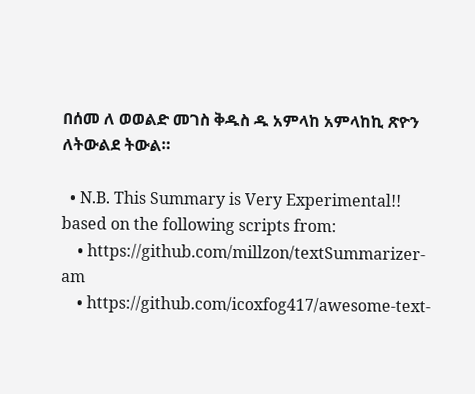በሰመ ለ ወወልድ መገስ ቅዱስ ዱ አምላከ አምላከኪ ጽዮን ለትውልደ ትውል።

  • N.B. This Summary is Very Experimental!! based on the following scripts from:
    • https://github.com/millzon/textSummarizer-am
    • https://github.com/icoxfog417/awesome-text-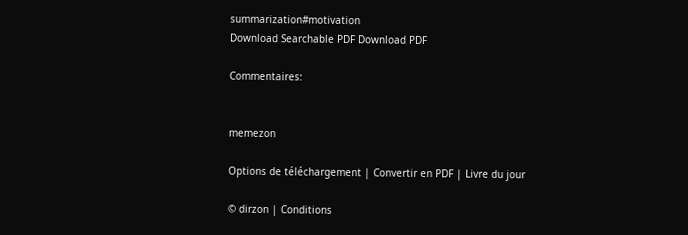summarization#motivation
Download Searchable PDF Download PDF

Commentaires:


memezon

Options de téléchargement | Convertir en PDF | Livre du jour

© dirzon | Conditions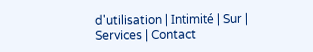d'utilisation | Intimité | Sur | Services | Contact